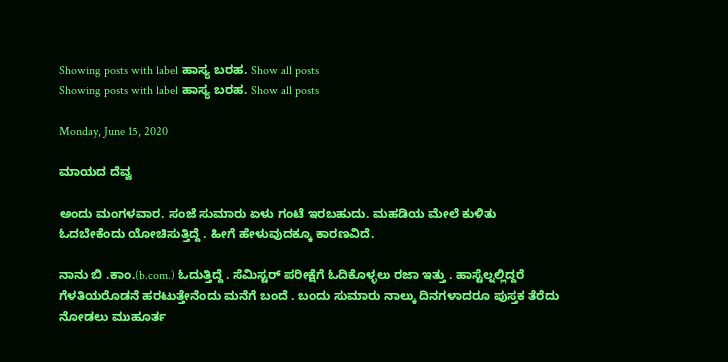Showing posts with label ಹಾಸ್ಯ ಬರಹ. Show all posts
Showing posts with label ಹಾಸ್ಯ ಬರಹ. Show all posts

Monday, June 15, 2020

ಮಾಯದ ದೆವ್ವ

ಅಂದು ಮಂಗಳವಾರ. ಸಂಜೆ ಸುಮಾರು ಏಳು ಗಂಟೆ ಇರಬಹುದು. ಮಹಡಿಯ ಮೇಲೆ ಕುಳಿತು ಓದಬೇಕೆಂದು ಯೋಚಿಸುತ್ತಿದ್ದೆ . ಹೀಗೆ ಹೇಳುವುದಕ್ಕೂ ಕಾರಣವಿದೆ.

ನಾನು ಬಿ .ಕಾಂ.(b.com.) ಓದುತ್ತಿದ್ದೆ . ಸೆಮಿಸ್ಟರ್ ಪರೀಕ್ಷೆಗೆ ಓದಿಕೊಳ್ಳಲು ರಜಾ ಇತ್ತು . ಹಾಸ್ಟೆಲ್ನಲ್ಲಿದ್ದರೆ ಗೆಳತಿಯರೊಡನೆ ಹರಟುತ್ತೇನೆಂದು ಮನೆಗೆ ಬಂದೆ . ಬಂದು ಸುಮಾರು ನಾಲ್ಕು ದಿನಗಳಾದರೂ ಪುಸ್ತಕ ತೆರೆದು ನೋಡಲು ಮುಹೂರ್ತ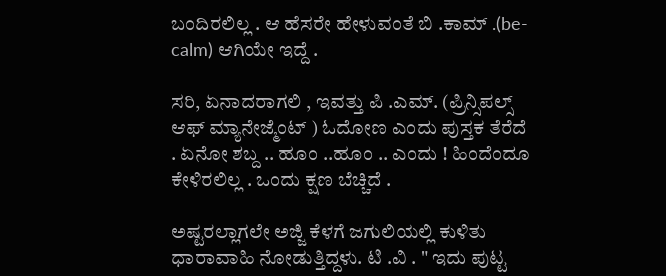ಬಂದಿರಲಿಲ್ಲ . ಆ ಹೆಸರೇ ಹೇಳುವಂತೆ ಬಿ .ಕಾಮ್ .(be-calm) ಆಗಿಯೇ ಇದ್ದೆ .

ಸರಿ, ಏನಾದರಾಗಲಿ , ಇವತ್ತು ಪಿ .ಎಮ್. (ಪ್ರಿನ್ಸಿಪಲ್ಸ್ ಆಫ್ ಮ್ಯಾನೇಜ್ಮೆಂಟ್ ) ಓದೋಣ ಎಂದು ಪುಸ್ತಕ ತೆರೆದೆ . ಏನೋ ಶಬ್ದ .. ಹೂಂ ..ಹೂಂ .. ಎಂದು ! ಹಿಂದೆಂದೂ ಕೇಳಿರಲಿಲ್ಲ . ಒಂದು ಕ್ಷಣ ಬೆಚ್ಚಿದೆ .

ಅಷ್ಟರಲ್ಲಾಗಲೇ ಅಜ್ಜಿ ಕೆಳಗೆ ಜಗುಲಿಯಲ್ಲಿ ಕುಳಿತು ಧಾರಾವಾಹಿ ನೋಡುತ್ತಿದ್ದಳು. ಟಿ .ವಿ . " ಇದು ಪುಟ್ಟ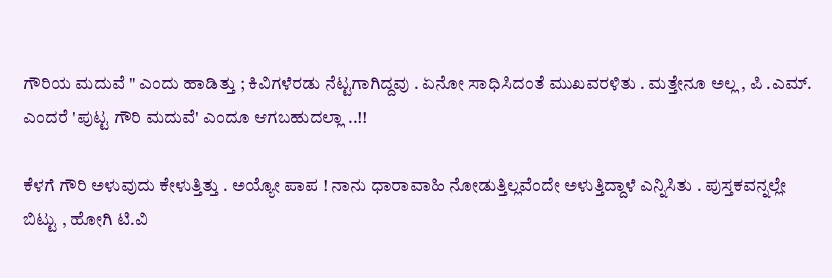ಗೌರಿಯ ಮದುವೆ " ಎಂದು ಹಾಡಿತ್ತು ; ಕಿವಿಗಳೆರಡು ನೆಟ್ಟಗಾಗಿದ್ದವು . ಏನೋ ಸಾಧಿಸಿದಂತೆ ಮುಖವರಳಿತು . ಮತ್ತೇನೂ ಅಲ್ಲ , ಪಿ .ಎಮ್. ಎಂದರೆ 'ಪುಟ್ಟ ಗೌರಿ ಮದುವೆ' ಎಂದೂ ಆಗಬಹುದಲ್ಲಾ ..!!

ಕೆಳಗೆ ಗೌರಿ ಅಳುವುದು ಕೇಳುತ್ತಿತ್ತು . ಅಯ್ಯೋ ಪಾಪ ! ನಾನು ಧಾರಾವಾಹಿ ನೋಡುತ್ತಿಲ್ಲವೆಂದೇ ಅಳುತ್ತಿದ್ದಾಳೆ ಎನ್ನಿಸಿತು . ಪುಸ್ತಕವನ್ನಲ್ಲೇ ಬಿಟ್ಟು , ಹೋಗಿ ಟಿ.ವಿ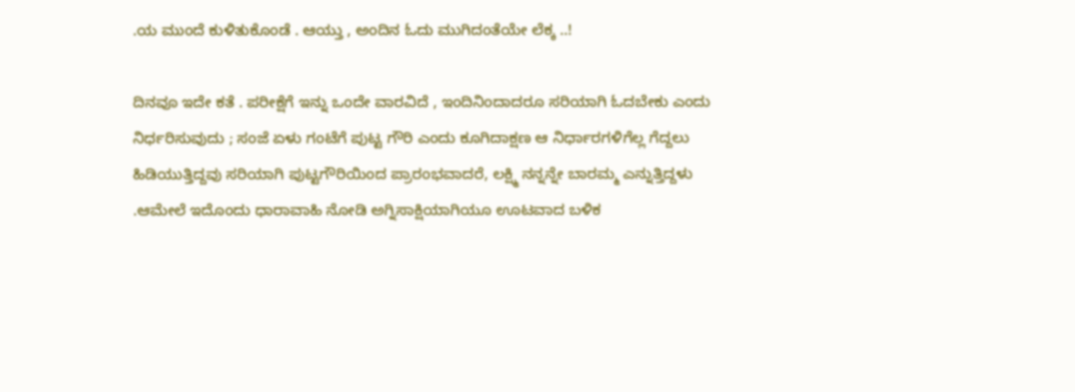.ಯ ಮುಂದೆ ಕುಳಿತುಕೊಂಡೆ . ಆಯ್ತು , ಅಂದಿನ ಓದು ಮುಗಿದಂತೆಯೇ ಲೆಕ್ಕ ..!

ದಿನವೂ ಇದೇ ಕತೆ . ಪರೀಕ್ಷೆಗೆ ಇನ್ನು ಒಂದೇ ವಾರವಿದೆ , ಇಂದಿನಿಂದಾದರೂ ಸರಿಯಾಗಿ ಓದಬೇಕು ಎಂದು ನಿರ್ಧರಿಸುವುದು ; ಸಂಜೆ ಏಳು ಗಂಟೆಗೆ ಪುಟ್ಟ ಗೌರಿ ಎಂದು ಕೂಗಿದಾಕ್ಷಣ ಆ ನಿರ್ಧಾರಗಳಿಗೆಲ್ಲ ಗೆದ್ದಲು ಹಿಡಿಯುತ್ತಿದ್ದವು ಸರಿಯಾಗಿ ಪುಟ್ಟಗೌರಿಯಿಂದ ಪ್ರಾರಂಭವಾದರೆ, ಲಕ್ಷ್ಮಿ ನನ್ನನ್ನೇ ಬಾರಮ್ಮ ಎನ್ನುತ್ತಿದ್ದಳು .ಆಮೇಲೆ ಇದೊಂದು ಧಾರಾವಾಹಿ ನೋಡಿ ಅಗ್ನಿಸಾಕ್ಷಿಯಾಗಿಯೂ ಊಟವಾದ ಬಳಿಕ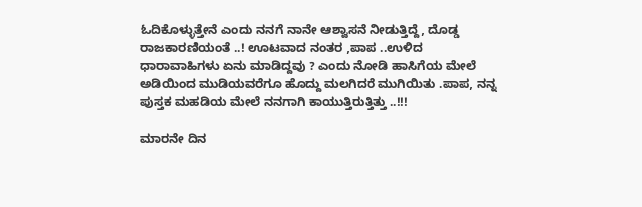ಓದಿಕೊಳ್ಳುತ್ತೇನೆ ಎಂದು ನನಗೆ ನಾನೇ ಆಶ್ವಾಸನೆ ನೀಡುತ್ತಿದ್ದೆ, ದೊಡ್ಡ ರಾಜಕಾರಣಿಯಂತೆ ..! ಊಟವಾದ ನಂತರ ,ಪಾಪ ..ಉಳಿದ ಧಾರಾವಾಹಿಗಳು ಏನು ಮಾಡಿದ್ದವು ? ಎಂದು ನೋಡಿ ಹಾಸಿಗೆಯ ಮೇಲೆ ಅಡಿಯಿಂದ ಮುಡಿಯವರೆಗೂ ಹೊದ್ದು ಮಲಗಿದರೆ ಮುಗಿಯಿತು .ಪಾಪ, ನನ್ನ ಪುಸ್ತಕ ಮಹಡಿಯ ಮೇಲೆ ನನಗಾಗಿ ಕಾಯುತ್ತಿರುತ್ತಿತ್ತು ..!!!

ಮಾರನೇ ದಿನ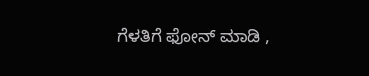ಗೆಳತಿಗೆ ಫೋನ್ ಮಾಡಿ ,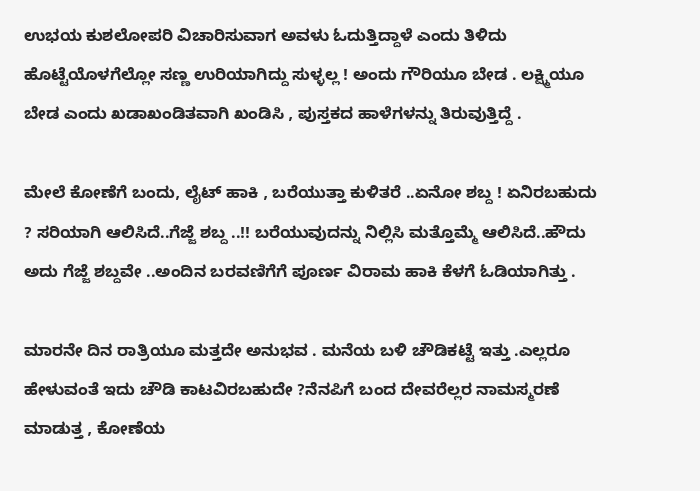ಉಭಯ ಕುಶಲೋಪರಿ ವಿಚಾರಿಸುವಾಗ ಅವಳು ಓದುತ್ತಿದ್ದಾಳೆ ಎಂದು ತಿಳಿದು ಹೊಟ್ಟೆಯೊಳಗೆಲ್ಲೋ ಸಣ್ಣ ಉರಿಯಾಗಿದ್ದು ಸುಳ್ಳಲ್ಲ ! ಅಂದು ಗೌರಿಯೂ ಬೇಡ . ಲಕ್ಷ್ಮಿಯೂ ಬೇಡ ಎಂದು ಖಡಾಖಂಡಿತವಾಗಿ ಖಂಡಿಸಿ , ಪುಸ್ತಕದ ಹಾಳೆಗಳನ್ನು ತಿರುವುತ್ತಿದ್ದೆ .

ಮೇಲೆ ಕೋಣೆಗೆ ಬಂದು, ಲೈಟ್ ಹಾಕಿ , ಬರೆಯುತ್ತಾ ಕುಳಿತರೆ ..ಏನೋ ಶಬ್ದ ! ಏನಿರಬಹುದು ? ಸರಿಯಾಗಿ ಆಲಿಸಿದೆ..ಗೆಜ್ಜೆ ಶಬ್ದ ..!! ಬರೆಯುವುದನ್ನು ನಿಲ್ಲಿಸಿ ಮತ್ತೊಮ್ಮೆ ಆಲಿಸಿದೆ..ಹೌದು ಅದು ಗೆಜ್ಜೆ ಶಬ್ದವೇ ..ಅಂದಿನ ಬರವಣಿಗೆಗೆ ಪೂರ್ಣ ವಿರಾಮ ಹಾಕಿ ಕೆಳಗೆ ಓಡಿಯಾಗಿತ್ತು .

ಮಾರನೇ ದಿನ ರಾತ್ರಿಯೂ ಮತ್ತದೇ ಅನುಭವ . ಮನೆಯ ಬಳಿ ಚೌಡಿಕಟ್ಟೆ ಇತ್ತು .ಎಲ್ಲರೂ ಹೇಳುವಂತೆ ಇದು ಚೌಡಿ ಕಾಟವಿರಬಹುದೇ ?ನೆನಪಿಗೆ ಬಂದ ದೇವರೆಲ್ಲರ ನಾಮಸ್ಮರಣೆ ಮಾಡುತ್ತ , ಕೋಣೆಯ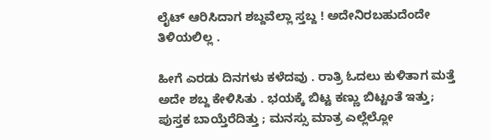ಲೈಟ್ ಆರಿಸಿದಾಗ ಶಬ್ದವೆಲ್ಲಾ ಸ್ತಬ್ದ ! ಅದೇನಿರಬಹುದೆಂದೇ ತಿಳಿಯಲಿಲ್ಲ .

ಹೀಗೆ ಎರಡು ದಿನಗಳು ಕಳೆದವು . ರಾತ್ರಿ ಓದಲು ಕುಳಿತಾಗ ಮತ್ತೆ ಅದೇ ಶಬ್ದ ಕೇಳಿಸಿತು . ಭಯಕ್ಕೆ ಬಿಟ್ಟ ಕಣ್ಣು ಬಿಟ್ಟಂತೆ ಇತ್ತು; ಪುಸ್ತಕ ಬಾಯ್ತೆರೆದಿತ್ತು ; ಮನಸ್ಸು ಮಾತ್ರ ಎಲ್ಲೆಲ್ಲೋ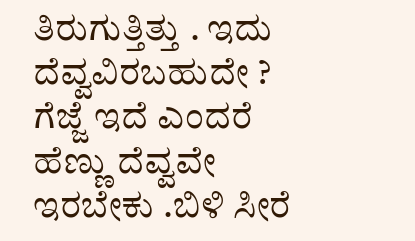ತಿರುಗುತ್ತಿತ್ತು . ಇದು ದೆವ್ವವಿರಬಹುದೇ ? ಗೆಜ್ಜೆ ಇದೆ ಎಂದರೆ ಹೆಣ್ಣು ದೆವ್ವವೇ ಇರಬೇಕು .ಬಿಳಿ ಸೀರೆ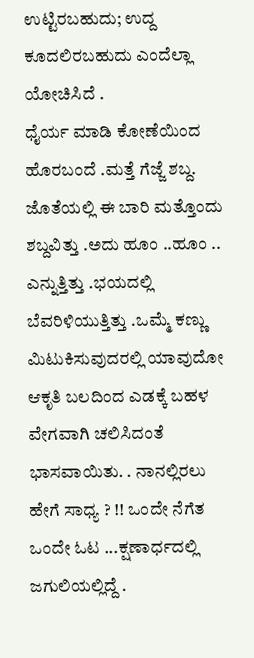ಉಟ್ಟಿರಬಹುದು; ಉದ್ದ ಕೂದಲಿರಬಹುದು ಎಂದೆಲ್ಲಾ ಯೋಚಿಸಿದೆ .
ಧೈರ್ಯ ಮಾಡಿ ಕೋಣೆಯಿಂದ ಹೊರಬಂದೆ .ಮತ್ತೆ ಗೆಜ್ಜೆ ಶಬ್ದ. ಜೊತೆಯಲ್ಲಿ ಈ ಬಾರಿ ಮತ್ತೊಂದು ಶಬ್ದವಿತ್ತು .ಅದು ಹೂಂ ..ಹೂಂ .. ಎನ್ನುತ್ತಿತ್ತು .ಭಯದಲ್ಲಿ ಬೆವರಿಳಿಯುತ್ತಿತ್ತು .ಒಮ್ಮೆ ಕಣ್ಣು ಮಿಟುಕಿಸುವುದರಲ್ಲಿ ಯಾವುದೋ ಆಕೃತಿ ಬಲದಿಂದ ಎಡಕ್ಕೆ ಬಹಳ ವೇಗವಾಗಿ ಚಲಿಸಿದಂತೆ ಭಾಸವಾಯಿತು. . ನಾನಲ್ಲಿರಲು ಹೇಗೆ ಸಾಧ್ಯ ? !! ಒಂದೇ ನೆಗೆತ ಒಂದೇ ಓಟ ...ಕ್ಷಣಾರ್ಧದಲ್ಲಿ ಜಗುಲಿಯಲ್ಲಿದ್ದೆ .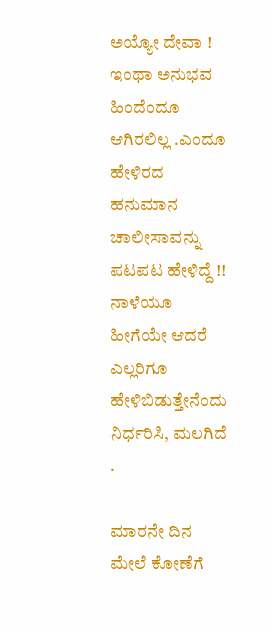ಅಯ್ಯೋ ದೇವಾ ! ಇಂಥಾ ಅನುಭವ ಹಿಂದೆಂದೂ ಆಗಿರಲಿಲ್ಲ .ಎಂದೂ ಹೇಳಿರದ ಹನುಮಾನ ಚಾಲೀಸಾವನ್ನು ಪಟಪಟ ಹೇಳಿದ್ದೆ !! ನಾಳೆಯೂ ಹೀಗೆಯೇ ಆದರೆ ಎಲ್ಲರಿಗೂ ಹೇಳಿಬಿಡುತ್ತೇನೆಂದು ನಿರ್ಧರಿಸಿ, ಮಲಗಿದೆ .

ಮಾರನೇ ದಿನ ಮೇಲೆ ಕೋಣೆಗೆ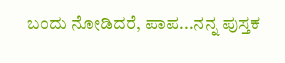ಬಂದು ನೋಡಿದರೆ, ಪಾಪ...ನನ್ನ ಪುಸ್ತಕ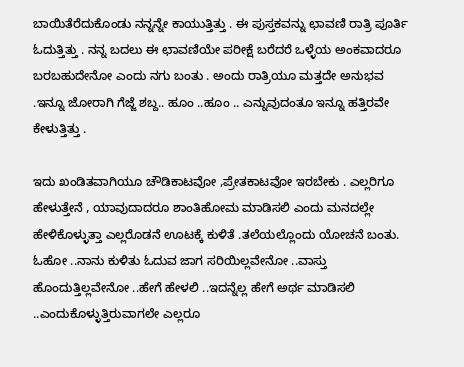ಬಾಯಿತೆರೆದುಕೊಂಡು ನನ್ನನ್ನೇ ಕಾಯುತ್ತಿತ್ತು . ಈ ಪುಸ್ತಕವನ್ನು ಛಾವಣಿ ರಾತ್ರಿ ಪೂರ್ತಿ ಓದುತ್ತಿತ್ತು . ನನ್ನ ಬದಲು ಈ ಛಾವಣಿಯೇ ಪರೀಕ್ಷೆ ಬರೆದರೆ ಒಳ್ಳೆಯ ಅಂಕವಾದರೂ ಬರಬಹುದೇನೋ ಎಂದು ನಗು ಬಂತು . ಅಂದು ರಾತ್ರಿಯೂ ಮತ್ತದೇ ಅನುಭವ .ಇನ್ನೂ ಜೋರಾಗಿ ಗೆಜ್ಜೆ ಶಬ್ದ.. ಹೂಂ ..ಹೂಂ .. ಎನ್ನುವುದಂತೂ ಇನ್ನೂ ಹತ್ತಿರವೇ ಕೇಳುತ್ತಿತ್ತು .

ಇದು ಖಂಡಿತವಾಗಿಯೂ ಚೌಡಿಕಾಟವೋ ,ಪ್ರೇತಕಾಟವೋ ಇರಬೇಕು . ಎಲ್ಲರಿಗೂ ಹೇಳುತ್ತೇನೆ , ಯಾವುದಾದರೂ ಶಾಂತಿಹೋಮ ಮಾಡಿಸಲಿ ಎಂದು ಮನದಲ್ಲೇ ಹೇಳಿಕೊಳ್ಳುತ್ತಾ ಎಲ್ಲರೊಡನೆ ಊಟಕ್ಕೆ ಕುಳಿತೆ .ತಲೆಯಲ್ಲೊಂದು ಯೋಚನೆ ಬಂತು. ಓಹೋ ..ನಾನು ಕುಳಿತು ಓದುವ ಜಾಗ ಸರಿಯಿಲ್ಲವೇನೋ ..ವಾಸ್ತು ಹೊಂದುತ್ತಿಲ್ಲವೇನೋ ..ಹೇಗೆ ಹೇಳಲಿ ..ಇದನ್ನೆಲ್ಲ ಹೇಗೆ ಅರ್ಥ ಮಾಡಿಸಲಿ ..ಎಂದುಕೊಳ್ಳುತ್ತಿರುವಾಗಲೇ ಎಲ್ಲರೂ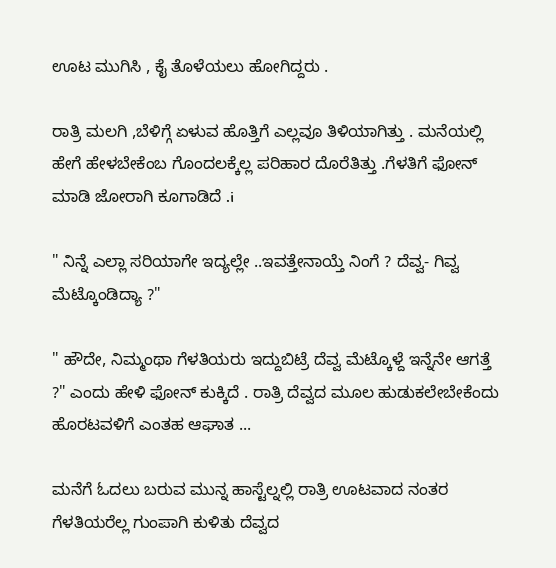ಊಟ ಮುಗಿಸಿ , ಕೈ ತೊಳೆಯಲು ಹೋಗಿದ್ದರು .

ರಾತ್ರಿ ಮಲಗಿ ,ಬೆಳಿಗ್ಗೆ ಏಳುವ ಹೊತ್ತಿಗೆ ಎಲ್ಲವೂ ತಿಳಿಯಾಗಿತ್ತು . ಮನೆಯಲ್ಲಿ ಹೇಗೆ ಹೇಳಬೇಕೆಂಬ ಗೊಂದಲಕ್ಕೆಲ್ಲ ಪರಿಹಾರ ದೊರೆತಿತ್ತು .ಗೆಳತಿಗೆ ಫೋನ್ ಮಾಡಿ ಜೋರಾಗಿ ಕೂಗಾಡಿದೆ .i

" ನಿನ್ನೆ ಎಲ್ಲಾ ಸರಿಯಾಗೇ ಇದ್ಯಲ್ಲೇ ..ಇವತ್ತೇನಾಯ್ತೆ ನಿಂಗೆ ? ದೆವ್ವ- ಗಿವ್ವ ಮೆಟ್ಕೊಂಡಿದ್ಯಾ ?"

" ಹೌದೇ, ನಿಮ್ಮಂಥಾ ಗೆಳತಿಯರು ಇದ್ದುಬಿಟ್ರೆ ದೆವ್ವ ಮೆಟ್ಕೊಳ್ದೆ ಇನ್ನೆನೇ ಆಗತ್ತೆ ?" ಎಂದು ಹೇಳಿ ಫೋನ್ ಕುಕ್ಕಿದೆ . ರಾತ್ರಿ ದೆವ್ವದ ಮೂಲ ಹುಡುಕಲೇಬೇಕೆಂದು ಹೊರಟವಳಿಗೆ ಎಂತಹ ಆಘಾತ ...

ಮನೆಗೆ ಓದಲು ಬರುವ ಮುನ್ನ ಹಾಸ್ಟೆಲ್ನಲ್ಲಿ ರಾತ್ರಿ ಊಟವಾದ ನಂತರ ಗೆಳತಿಯರೆಲ್ಲ ಗುಂಪಾಗಿ ಕುಳಿತು ದೆವ್ವದ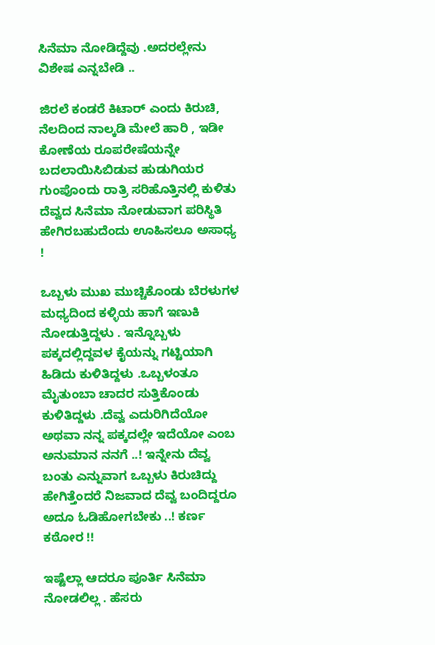ಸಿನೆಮಾ ನೋಡಿದ್ದೆವು .ಅದರಲ್ಲೇನು ವಿಶೇಷ ಎನ್ನಬೇಡಿ ..

ಜಿರಲೆ ಕಂಡರೆ ಕಿಟಾರ್ ಎಂದು ಕಿರುಚಿ, ನೆಲದಿಂದ ನಾಲ್ಕಡಿ ಮೇಲೆ ಹಾರಿ , ಇಡೀ ಕೋಣೆಯ ರೂಪರೇಷೆಯನ್ನೇ ಬದಲಾಯಿಸಿಬಿಡುವ ಹುಡುಗಿಯರ ಗುಂಪೊಂದು ರಾತ್ರಿ ಸರಿಹೊತ್ತಿನಲ್ಲಿ ಕುಳಿತು ದೆವ್ವದ ಸಿನೆಮಾ ನೋಡುವಾಗ ಪರಿಸ್ಥಿತಿ ಹೇಗಿರಬಹುದೆಂದು ಊಹಿಸಲೂ ಅಸಾಧ್ಯ !

ಒಬ್ಬಳು ಮುಖ ಮುಚ್ಚಿಕೊಂಡು ಬೆರಳುಗಳ ಮಧ್ಯದಿಂದ ಕಳ್ಳಿಯ ಹಾಗೆ ಇಣುಕಿ ನೋಡುತ್ತಿದ್ದಳು . ಇನ್ನೊಬ್ಬಳು ಪಕ್ಕದಲ್ಲಿದ್ದವಳ ಕೈಯನ್ನು ಗಟ್ಟಿಯಾಗಿ ಹಿಡಿದು ಕುಳಿತಿದ್ದಳು .ಒಬ್ಬಳಂತೂ ಮೈತುಂಬಾ ಚಾದರ ಸುತ್ತಿಕೊಂಡು ಕುಳಿತಿದ್ದಳು .ದೆವ್ವ ಎದುರಿಗಿದೆಯೋ ಅಥವಾ ನನ್ನ ಪಕ್ಕದಲ್ಲೇ ಇದೆಯೋ ಎಂಬ ಅನುಮಾನ ನನಗೆ ..! ಇನ್ನೇನು ದೆವ್ವ ಬಂತು ಎನ್ನುವಾಗ ಒಬ್ಬಳು ಕಿರುಚಿದ್ದು ಹೇಗಿತ್ತೆಂದರೆ ನಿಜವಾದ ದೆವ್ವ ಬಂದಿದ್ದರೂ ಅದೂ ಓಡಿಹೋಗಬೇಕು ..! ಕರ್ಣ ಕಠೋರ !!

ಇಷ್ಟೆಲ್ಲಾ ಆದರೂ ಪೂರ್ತಿ ಸಿನೆಮಾ ನೋಡಲಿಲ್ಲ . ಹೆಸರು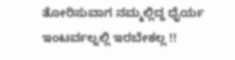ತೋರಿಸುವಾಗ ನಮ್ಮಲ್ಲಿದ್ದ ಧೈರ್ಯ ಇಂಟರ್ವಲ್ನಲ್ಲಿ ಇರಬೇಕಲ್ಲ !!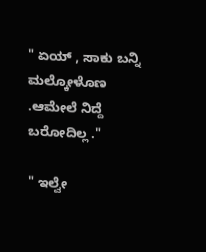" ಏಯ್ , ಸಾಕು ಬನ್ನಿ ಮಲ್ಕೋಳೊಣ .ಆಮೇಲೆ ನಿದ್ದೆ ಬರೋದಿಲ್ಲ ."

" ಇಲ್ವೇ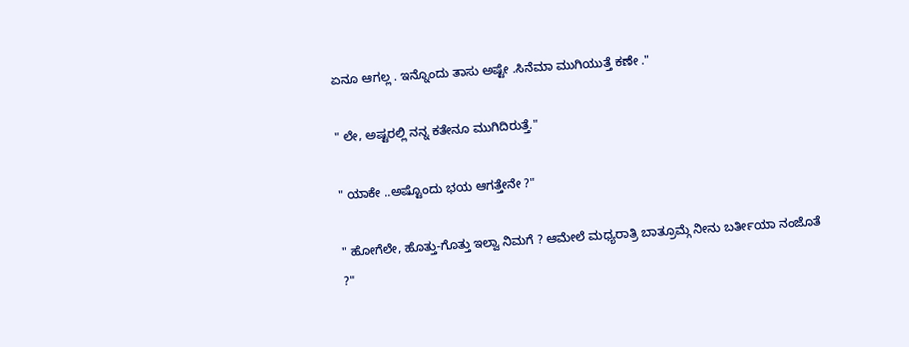ಏನೂ ಆಗಲ್ಲ . ಇನ್ನೊಂದು ತಾಸು ಅಷ್ಟೇ .ಸಿನೆಮಾ ಮುಗಿಯುತ್ತೆ ಕಣೇ ."

" ಲೇ, ಅಷ್ಟರಲ್ಲಿ ನನ್ನ ಕತೇನೂ ಮುಗಿದಿರುತ್ತೆ."

" ಯಾಕೇ ..ಅಷ್ಟೊಂದು ಭಯ ಆಗತ್ತೇನೇ ?"

" ಹೋಗೆಲೇ, ಹೊತ್ತು-ಗೊತ್ತು ಇಲ್ವಾ ನಿಮಗೆ ? ಆಮೇಲೆ ಮಧ್ಯರಾತ್ರಿ ಬಾತ್ರೂಮ್ಗೆ ನೀನು ಬರ್ತೀಯಾ ನಂಜೊತೆ ?"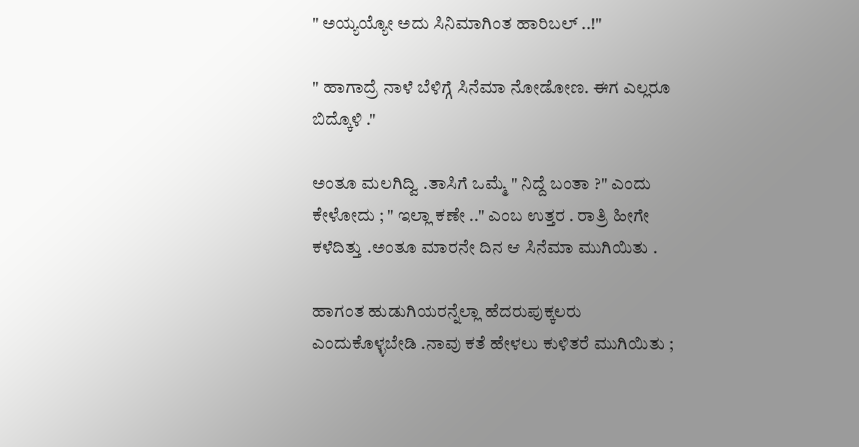" ಅಯ್ಯಯ್ಯೋ ಅದು ಸಿನಿಮಾಗಿಂತ ಹಾರಿಬಲ್ ..!"

" ಹಾಗಾದ್ರೆ ನಾಳೆ ಬೆಳಿಗ್ಗೆ ಸಿನೆಮಾ ನೋಡೋಣ. ಈಗ ಎಲ್ಲರೂ ಬಿದ್ಕೊಳಿ ."

ಅಂತೂ ಮಲಗಿದ್ವಿ .ತಾಸಿಗೆ ಒಮ್ಮೆ " ನಿದ್ದೆ ಬಂತಾ ?" ಎಂದು ಕೇಳೋದು ; " ಇಲ್ಲಾ ಕಣೇ .." ಎಂಬ ಉತ್ತರ . ರಾತ್ರಿ ಹೀಗೇ ಕಳೆದಿತ್ತು .ಅಂತೂ ಮಾರನೇ ದಿನ ಆ ಸಿನೆಮಾ ಮುಗಿಯಿತು .

ಹಾಗಂತ ಹುಡುಗಿಯರನ್ನೆಲ್ಲಾ ಹೆದರುಪುಕ್ಕಲರು ಎಂದುಕೊಳ್ಳಬೇಡಿ .ನಾವು ಕತೆ ಹೇಳಲು ಕುಳಿತರೆ ಮುಗಿಯಿತು ;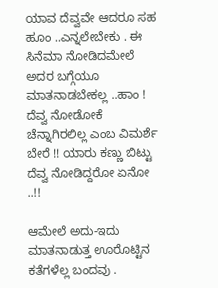ಯಾವ ದೆವ್ವವೇ ಆದರೂ ಸಹ ಹೂಂ ..ಎನ್ನಲೇಬೇಕು . ಈ ಸಿನೆಮಾ ನೋಡಿದಮೇಲೆ ಅದರ ಬಗ್ಗೆಯೂ ಮಾತನಾಡಬೇಕಲ್ಲ ..ಹಾಂ ! ದೆವ್ವ ನೋಡೋಕೆ ಚೆನ್ನಾಗಿರಲಿಲ್ಲ ಎಂಬ ವಿಮರ್ಶೆ ಬೇರೆ !! ಯಾರು ಕಣ್ಣು ಬಿಟ್ಟು ದೆವ್ವ ನೋಡಿದ್ದರೋ ಏನೋ ..!!

ಆಮೇಲೆ ಅದು-ಇದು ಮಾತನಾಡುತ್ತ ಊರೊಟ್ಟಿನ ಕತೆಗಳೆಲ್ಲ ಬಂದವು .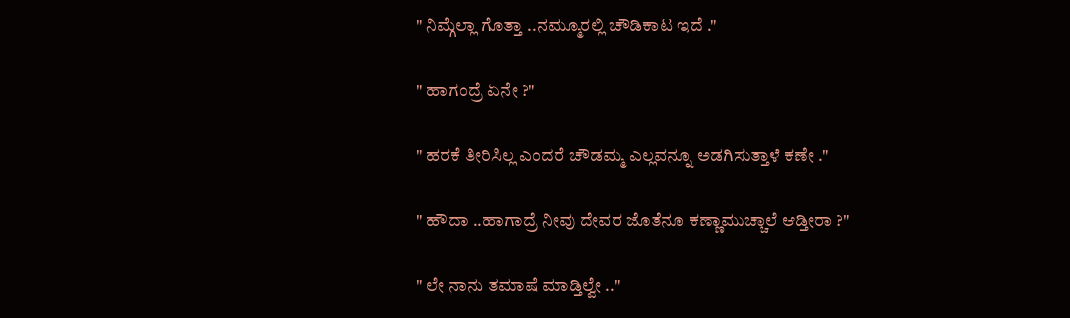" ನಿಮ್ಗೆಲ್ಲಾ ಗೊತ್ತಾ ..ನಮ್ಮೂರಲ್ಲಿ ಚೌಡಿಕಾಟ ಇದೆ ."

" ಹಾಗಂದ್ರೆ ಏನೇ ?"

" ಹರಕೆ ತೀರಿಸಿಲ್ಲ ಎಂದರೆ ಚೌಡಮ್ಮ ಎಲ್ಲವನ್ನೂ ಅಡಗಿಸುತ್ತಾಳೆ ಕಣೇ ."

" ಹೌದಾ ..ಹಾಗಾದ್ರೆ ನೀವು ದೇವರ ಜೊತೆನೂ ಕಣ್ಣಾಮುಚ್ಚಾಲೆ ಆಡ್ತೀರಾ ?"

" ಲೇ ನಾನು ತಮಾಷೆ ಮಾಡ್ತಿಲ್ವೇ .."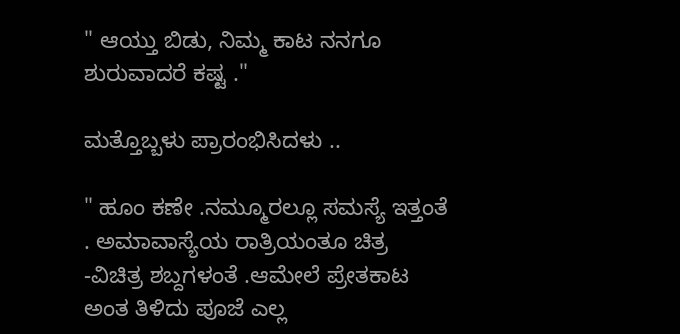" ಆಯ್ತು ಬಿಡು, ನಿಮ್ಮ ಕಾಟ ನನಗೂ ಶುರುವಾದರೆ ಕಷ್ಟ ."

ಮತ್ತೊಬ್ಬಳು ಪ್ರಾರಂಭಿಸಿದಳು ..

" ಹೂಂ ಕಣೇ .ನಮ್ಮೂರಲ್ಲೂ ಸಮಸ್ಯೆ ಇತ್ತಂತೆ . ಅಮಾವಾಸ್ಯೆಯ ರಾತ್ರಿಯಂತೂ ಚಿತ್ರ -ವಿಚಿತ್ರ ಶಬ್ದಗಳಂತೆ .ಆಮೇಲೆ ಪ್ರೇತಕಾಟ ಅಂತ ತಿಳಿದು ಪೂಜೆ ಎಲ್ಲ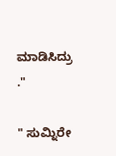ಮಾಡಿಸಿದ್ರು ."

" ಸುಮ್ನಿರೇ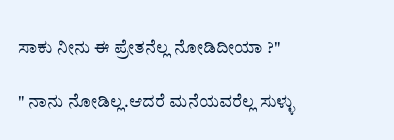ಸಾಕು ನೀನು ಈ ಪ್ರೇತನೆಲ್ಲ ನೋಡಿದೀಯಾ ?"

" ನಾನು ನೋಡಿಲ್ಲ.ಆದರೆ ಮನೆಯವರೆಲ್ಲ ಸುಳ್ಳು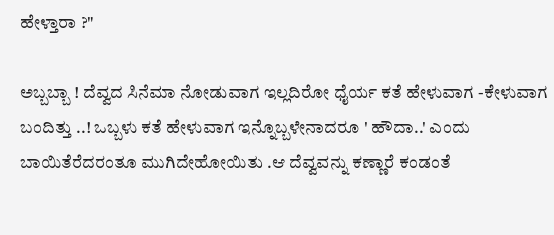ಹೇಳ್ತಾರಾ ?"

ಅಬ್ಬಬ್ಬಾ ! ದೆವ್ವದ ಸಿನೆಮಾ ನೋಡುವಾಗ ಇಲ್ಲದಿರೋ ಧೈರ್ಯ ಕತೆ ಹೇಳುವಾಗ -ಕೇಳುವಾಗ ಬಂದಿತ್ತು ..! ಒಬ್ಬಳು ಕತೆ ಹೇಳುವಾಗ ಇನ್ನೊಬ್ಬಳೇನಾದರೂ ' ಹೌದಾ..' ಎಂದು ಬಾಯಿತೆರೆದರಂತೂ ಮುಗಿದೇಹೋಯಿತು .ಆ ದೆವ್ವವನ್ನು ಕಣ್ಣಾರೆ ಕಂಡಂತೆ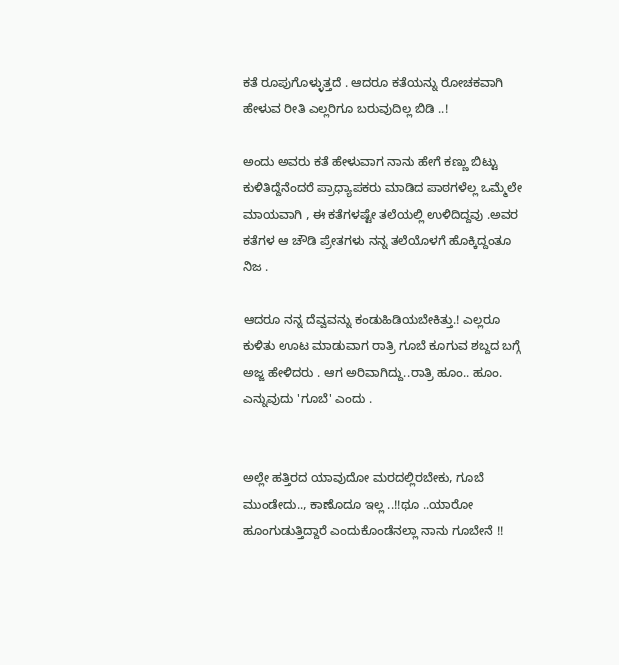ಕತೆ ರೂಪುಗೊಳ್ಳುತ್ತದೆ . ಆದರೂ ಕತೆಯನ್ನು ರೋಚಕವಾಗಿ ಹೇಳುವ ರೀತಿ ಎಲ್ಲರಿಗೂ ಬರುವುದಿಲ್ಲ ಬಿಡಿ ..!

ಅಂದು ಅವರು ಕತೆ ಹೇಳುವಾಗ ನಾನು ಹೇಗೆ ಕಣ್ಣು ಬಿಟ್ಟು ಕುಳಿತಿದ್ದೆನೆಂದರೆ ಪ್ರಾಧ್ಯಾಪಕರು ಮಾಡಿದ ಪಾಠಗಳೆಲ್ಲ ಒಮ್ಮೆಲೇ ಮಾಯವಾಗಿ , ಈ ಕತೆಗಳಷ್ಟೇ ತಲೆಯಲ್ಲಿ ಉಳಿದಿದ್ದವು .ಅವರ ಕತೆಗಳ ಆ ಚೌಡಿ ಪ್ರೇತಗಳು ನನ್ನ ತಲೆಯೊಳಗೆ ಹೊಕ್ಕಿದ್ದಂತೂ ನಿಜ .

ಆದರೂ ನನ್ನ ದೆವ್ವವನ್ನು ಕಂಡುಹಿಡಿಯಬೇಕಿತ್ತು.! ಎಲ್ಲರೂ ಕುಳಿತು ಊಟ ಮಾಡುವಾಗ ರಾತ್ರಿ ಗೂಬೆ ಕೂಗುವ ಶಬ್ದದ ಬಗ್ಗೆ ಅಜ್ಜ ಹೇಳಿದರು . ಆಗ ಅರಿವಾಗಿದ್ದು..ರಾತ್ರಿ ಹೂಂ.. ಹೂಂ. ಎನ್ನುವುದು 'ಗೂಬೆ' ಎಂದು .


ಅಲ್ಲೇ ಹತ್ತಿರದ ಯಾವುದೋ ಮರದಲ್ಲಿರಬೇಕು, ಗೂಬೆ ಮುಂಡೇದು.., ಕಾಣೊದೂ ಇಲ್ಲ ..!!ಥೂ ..ಯಾರೋ ಹೂಂಗುಡುತ್ತಿದ್ದಾರೆ ಎಂದುಕೊಂಡೆನಲ್ಲಾ ನಾನು ಗೂಬೇನೆ !!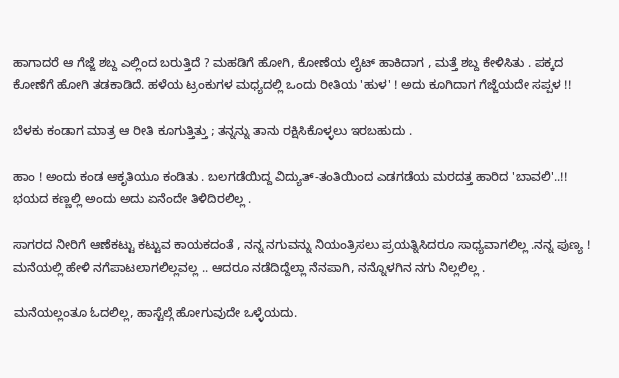ಹಾಗಾದರೆ ಆ ಗೆಜ್ಜೆ ಶಬ್ದ ಎಲ್ಲಿಂದ ಬರುತ್ತಿದೆ ? ಮಹಡಿಗೆ ಹೋಗಿ, ಕೋಣೆಯ ಲೈಟ್ ಹಾಕಿದಾಗ , ಮತ್ತೆ ಶಬ್ದ ಕೇಳಿಸಿತು . ಪಕ್ಕದ ಕೋಣೆಗೆ ಹೋಗಿ ತಡಕಾಡಿದೆ. ಹಳೆಯ ಟ್ರಂಕುಗಳ ಮಧ್ಯದಲ್ಲಿ ಒಂದು ರೀತಿಯ 'ಹುಳ' ! ಅದು ಕೂಗಿದಾಗ ಗೆಜ್ಜೆಯದೇ ಸಪ್ಪಳ !!

ಬೆಳಕು ಕಂಡಾಗ ಮಾತ್ರ ಆ ರೀತಿ ಕೂಗುತ್ತಿತ್ತು ; ತನ್ನನ್ನು ತಾನು ರಕ್ಷಿಸಿಕೊಳ್ಳಲು ಇರಬಹುದು .

ಹಾಂ ! ಅಂದು ಕಂಡ ಆಕೃತಿಯೂ ಕಂಡಿತು . ಬಲಗಡೆಯಿದ್ದ ವಿದ್ಯುತ್-ತಂತಿಯಿಂದ ಎಡಗಡೆಯ ಮರದತ್ತ ಹಾರಿದ 'ಬಾವಲಿ'..!! ಭಯದ ಕಣ್ಣಲ್ಲಿ ಅಂದು ಅದು ಏನೆಂದೇ ತಿಳಿದಿರಲಿಲ್ಲ .

ಸಾಗರದ ನೀರಿಗೆ ಆಣೆಕಟ್ಟು ಕಟ್ಟುವ ಕಾಯಕದಂತೆ , ನನ್ನ ನಗುವನ್ನು ನಿಯಂತ್ರಿಸಲು ಪ್ರಯತ್ನಿಸಿದರೂ ಸಾಧ್ಯವಾಗಲಿಲ್ಲ .ನನ್ನ ಪುಣ್ಯ ! ಮನೆಯಲ್ಲಿ ಹೇಳಿ ನಗೆಪಾಟಲಾಗಲಿಲ್ಲವಲ್ಲ .. ಆದರೂ ನಡೆದಿದ್ದೆಲ್ಲಾ ನೆನಪಾಗಿ, ನನ್ನೊಳಗಿನ ನಗು ನಿಲ್ಲಲಿಲ್ಲ .

ಮನೆಯಲ್ಲಂತೂ ಓದಲಿಲ್ಲ, ಹಾಸ್ಟೆಲ್ಗೆ ಹೋಗುವುದೇ ಒಳ್ಳೆಯದು.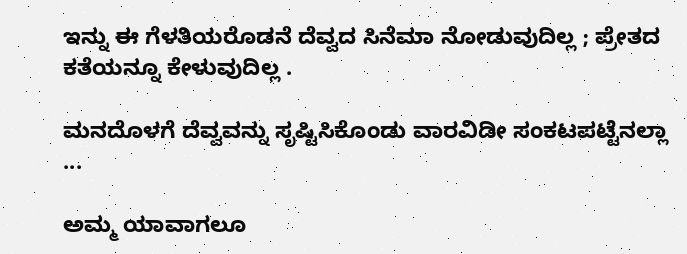ಇನ್ನು ಈ ಗೆಳತಿಯರೊಡನೆ ದೆವ್ವದ ಸಿನೆಮಾ ನೋಡುವುದಿಲ್ಲ ; ಪ್ರೇತದ ಕತೆಯನ್ನೂ ಕೇಳುವುದಿಲ್ಲ .

ಮನದೊಳಗೆ ದೆವ್ವವನ್ನು ಸೃಷ್ಟಿಸಿಕೊಂಡು ವಾರವಿಡೀ ಸಂಕಟಪಟ್ಟೆನಲ್ಲಾ ...

ಅಮ್ಮ ಯಾವಾಗಲೂ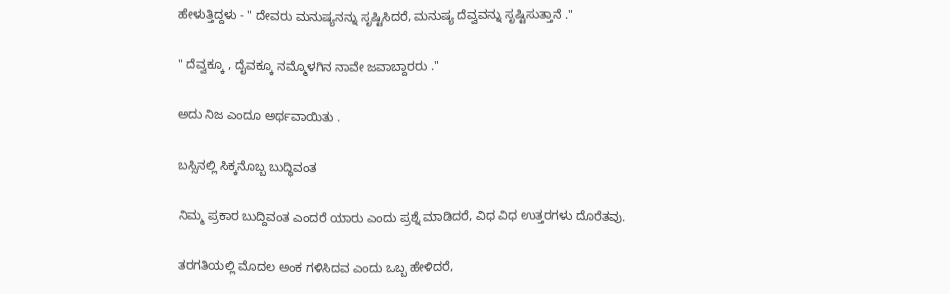ಹೇಳುತ್ತಿದ್ದಳು - " ದೇವರು ಮನುಷ್ಯನನ್ನು ಸೃಷ್ಟಿಸಿದರೆ, ಮನುಷ್ಯ ದೆವ್ವವನ್ನು ಸೃಷ್ಟಿಸುತ್ತಾನೆ ."

" ದೆವ್ವಕ್ಕೂ , ದೈವಕ್ಕೂ ನಮ್ಮೊಳಗಿನ ನಾವೇ ಜವಾಬ್ದಾರರು ."

ಅದು ನಿಜ ಎಂದೂ ಅರ್ಥವಾಯಿತು .

ಬಸ್ಸಿನಲ್ಲಿ ಸಿಕ್ಕನೊಬ್ಬ ಬುದ್ಧಿವಂತ

ನಿಮ್ಮ ಪ್ರಕಾರ ಬುದ್ದಿವಂತ ಎಂದರೆ ಯಾರು ಎಂದು ಪ್ರಶ್ನೆ ಮಾಡಿದರೆ, ವಿಧ ವಿಧ ಉತ್ತರಗಳು ದೊರೆತವು.

ತರಗತಿಯಲ್ಲಿ ಮೊದಲ ಅಂಕ ಗಳಿಸಿದವ ಎಂದು ಒಬ್ಬ ಹೇಳಿದರೆ,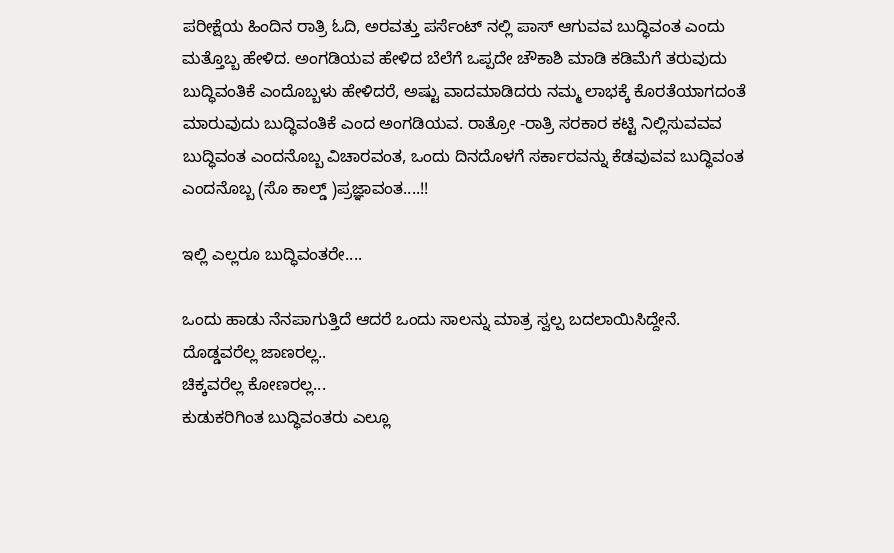ಪರೀಕ್ಷೆಯ ಹಿಂದಿನ ರಾತ್ರಿ ಓದಿ, ಅರವತ್ತು ಪರ್ಸೆಂಟ್ ನಲ್ಲಿ ಪಾಸ್ ಆಗುವವ ಬುದ್ಧಿವಂತ ಎಂದು ಮತ್ತೊಬ್ಬ ಹೇಳಿದ. ಅಂಗಡಿಯವ ಹೇಳಿದ ಬೆಲೆಗೆ ಒಪ್ಪದೇ ಚೌಕಾಶಿ ಮಾಡಿ ಕಡಿಮೆಗೆ ತರುವುದು ಬುದ್ಧಿವಂತಿಕೆ ಎಂದೊಬ್ಬಳು ಹೇಳಿದರೆ, ಅಷ್ಟು ವಾದಮಾಡಿದರು ನಮ್ಮ ಲಾಭಕ್ಕೆ ಕೊರತೆಯಾಗದಂತೆ ಮಾರುವುದು ಬುದ್ಧಿವಂತಿಕೆ ಎಂದ ಅಂಗಡಿಯವ. ರಾತ್ರೋ -ರಾತ್ರಿ ಸರಕಾರ ಕಟ್ಟಿ ನಿಲ್ಲಿಸುವವವ ಬುದ್ಧಿವಂತ ಎಂದನೊಬ್ಬ ವಿಚಾರವಂತ, ಒಂದು ದಿನದೊಳಗೆ ಸರ್ಕಾರವನ್ನು ಕೆಡವುವವ ಬುದ್ಧಿವಂತ ಎಂದನೊಬ್ಬ (ಸೊ ಕಾಲ್ಡ್ )ಪ್ರಜ್ಞಾವಂತ....!!

ಇಲ್ಲಿ ಎಲ್ಲರೂ ಬುದ್ಧಿವಂತರೇ....

ಒಂದು ಹಾಡು ನೆನಪಾಗುತ್ತಿದೆ ಆದರೆ ಒಂದು ಸಾಲನ್ನು ಮಾತ್ರ ಸ್ವಲ್ಪ ಬದಲಾಯಿಸಿದ್ದೇನೆ.
ದೊಡ್ಡವರೆಲ್ಲ ಜಾಣರಲ್ಲ..
ಚಿಕ್ಕವರೆಲ್ಲ ಕೋಣರಲ್ಲ...
ಕುಡುಕರಿಗಿಂತ ಬುದ್ಧಿವಂತರು ಎಲ್ಲೂ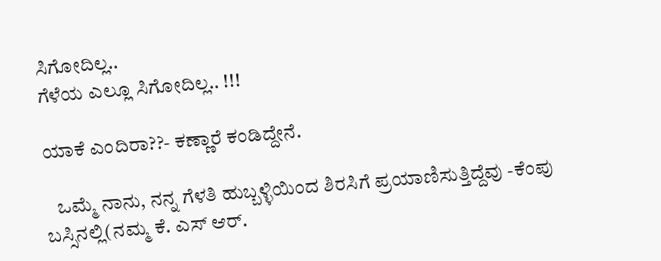ಸಿಗೋದಿಲ್ಲ..
ಗೆಳೆಯ ಎಲ್ಲೂ ಸಿಗೋದಿಲ್ಲ.. !!!

ಯಾಕೆ ಎಂದಿರಾ??- ಕಣ್ಣಾರೆ ಕಂಡಿದ್ದೇನೆ.

   ಒಮ್ಮೆ ನಾನು, ನನ್ನ ಗೆಳತಿ ಹುಬ್ಬಳ್ಳಿಯಿಂದ ಶಿರಸಿಗೆ ಪ್ರಯಾಣಿಸುತ್ತಿದ್ದೆವು -ಕೆಂಪು ಬಸ್ಸಿನಲ್ಲಿ(ನಮ್ಮ ಕೆ. ಎಸ್ ಆರ್.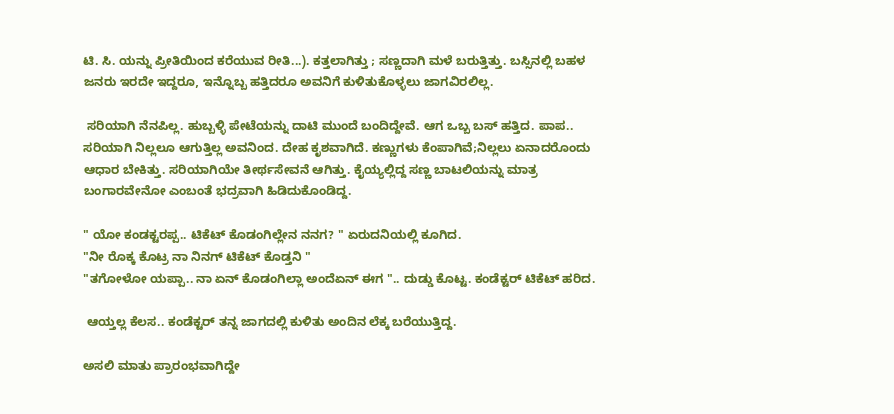ಟಿ. ಸಿ. ಯನ್ನು ಪ್ರೀತಿಯಿಂದ ಕರೆಯುವ ರೀತಿ...). ಕತ್ತಲಾಗಿತ್ತು ; ಸಣ್ಣದಾಗಿ ಮಳೆ ಬರುತ್ತಿತ್ತು. ಬಸ್ಸಿನಲ್ಲಿ ಬಹಳ ಜನರು ಇರದೇ ಇದ್ದರೂ, ಇನ್ನೊಬ್ಬ ಹತ್ತಿದರೂ ಅವನಿಗೆ ಕುಳಿತುಕೊಳ್ಳಲು ಜಾಗವಿರಲಿಲ್ಲ.

 ಸರಿಯಾಗಿ ನೆನಪಿಲ್ಲ. ಹುಬ್ಬಳ್ಳಿ ಪೇಟೆಯನ್ನು ದಾಟಿ ಮುಂದೆ ಬಂದಿದ್ದೇವೆ. ಆಗ ಒಬ್ಬ ಬಸ್ ಹತ್ತಿದ. ಪಾಪ.. ಸರಿಯಾಗಿ ನಿಲ್ಲಲೂ ಆಗುತ್ತಿಲ್ಲ ಅವನಿಂದ. ದೇಹ ಕೃಶವಾಗಿದೆ. ಕಣ್ಣುಗಳು ಕೆಂಪಾಗಿವೆ;ನಿಲ್ಲಲು ಏನಾದರೊಂದು ಆಧಾರ ಬೇಕಿತ್ತು. ಸರಿಯಾಗಿಯೇ ತೀರ್ಥಸೇವನೆ ಆಗಿತ್ತು. ಕೈಯ್ಯಲ್ಲಿದ್ದ ಸಣ್ಣ ಬಾಟಲಿಯನ್ನು ಮಾತ್ರ ಬಂಗಾರವೇನೋ ಎಂಬಂತೆ ಭದ್ರವಾಗಿ ಹಿಡಿದುಕೊಂಡಿದ್ದ.

" ಯೋ ಕಂಡಕ್ಟರಪ್ಪ.. ಟಿಕೆಟ್ ಕೊಡಂಗಿಲ್ಲೇನ ನನಗ? " ಏರುದನಿಯಲ್ಲಿ ಕೂಗಿದ.
"ನೀ ರೊಕ್ಕ ಕೊಟ್ರ ನಾ ನಿನಗ್ ಟಿಕೆಟ್ ಕೊಡ್ತನಿ "
"ತಗೋಳೋ ಯಪ್ಪಾ.. ನಾ ಏನ್ ಕೊಡಂಗಿಲ್ಲಾ ಅಂದೆಏನ್ ಈಗ ".. ದುಡ್ಡು ಕೊಟ್ಟ. ಕಂಡೆಕ್ಟರ್ ಟಿಕೆಟ್ ಹರಿದ.

 ಆಯ್ತಲ್ಲ ಕೆಲಸ.. ಕಂಡೆಕ್ಟರ್ ತನ್ನ ಜಾಗದಲ್ಲಿ ಕುಳಿತು ಅಂದಿನ ಲೆಕ್ಕ ಬರೆಯುತ್ತಿದ್ದ.

ಅಸಲಿ ಮಾತು ಪ್ರಾರಂಭವಾಗಿದ್ದೇ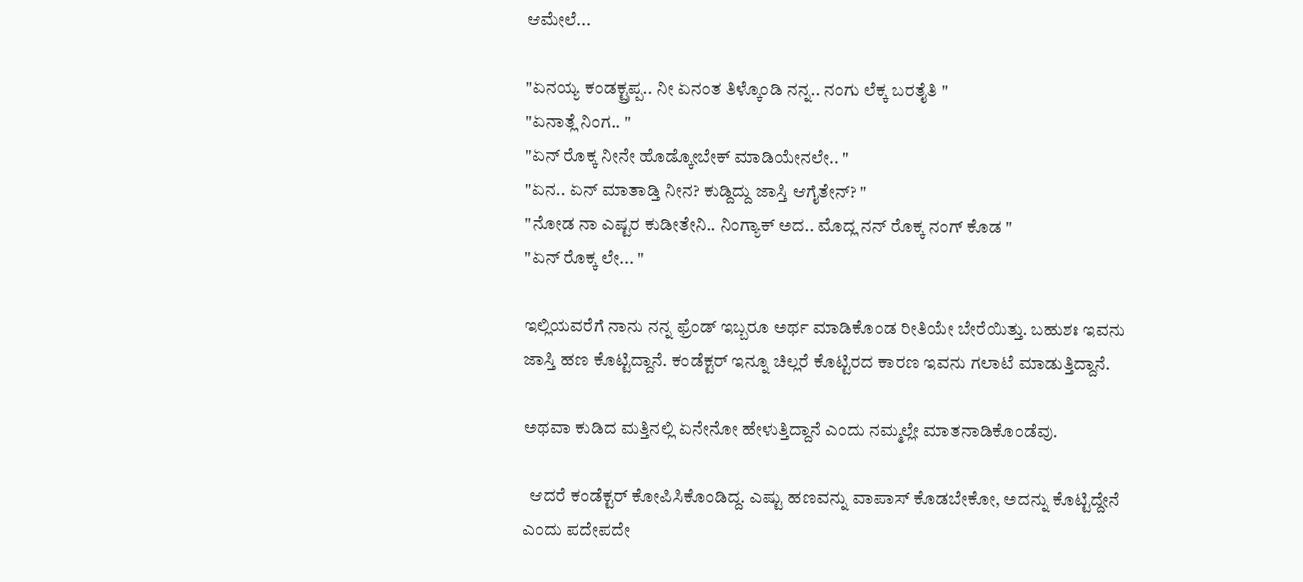ಆಮೇಲೆ...

"ಏನಯ್ಯ ಕಂಡಕ್ಟ್ರಪ್ಪ.. ನೀ ಏನಂತ ತಿಳ್ಕೊಂಡಿ ನನ್ನ.. ನಂಗು ಲೆಕ್ಕ ಬರತೈತಿ "
"ಏನಾತ್ಲೆ ನಿಂಗ.. "
"ಏನ್ ರೊಕ್ಕ ನೀನೇ ಹೊಡ್ಕೋಬೇಕ್ ಮಾಡಿಯೇನಲೇ.. "
"ಏನ.. ಏನ್ ಮಾತಾಡ್ತಿ ನೀನ? ಕುಡ್ದಿದ್ದು ಜಾಸ್ತಿ ಆಗೈತೇನ್? "
"ನೋಡ ನಾ ಎಷ್ಟರ ಕುಡೀತೇನಿ.. ನಿಂಗ್ಯಾಕ್ ಅದ.. ಮೊದ್ಲ ನನ್ ರೊಕ್ಕ ನಂಗ್ ಕೊಡ "
"ಏನ್ ರೊಕ್ಕ ಲೇ... "

ಇಲ್ಲಿಯವರೆಗೆ ನಾನು ನನ್ನ ಫ್ರೆಂಡ್ ಇಬ್ಬರೂ ಅರ್ಥ ಮಾಡಿಕೊಂಡ ರೀತಿಯೇ ಬೇರೆಯಿತ್ತು. ಬಹುಶಃ ಇವನು ಜಾಸ್ತಿ ಹಣ ಕೊಟ್ಟಿದ್ದಾನೆ. ಕಂಡೆಕ್ಟರ್ ಇನ್ನೂ ಚಿಲ್ಲರೆ ಕೊಟ್ಟಿರದ ಕಾರಣ ಇವನು ಗಲಾಟೆ ಮಾಡುತ್ತಿದ್ದಾನೆ.

ಅಥವಾ ಕುಡಿದ ಮತ್ತಿನಲ್ಲಿ ಏನೇನೋ ಹೇಳುತ್ತಿದ್ದಾನೆ ಎಂದು ನಮ್ಮಲ್ಲೇ ಮಾತನಾಡಿಕೊಂಡೆವು.

  ಆದರೆ ಕಂಡೆಕ್ಟರ್ ಕೋಪಿಸಿಕೊಂಡಿದ್ದ. ಎಷ್ಟು ಹಣವನ್ನು ವಾಪಾಸ್ ಕೊಡಬೇಕೋ, ಅದನ್ನು ಕೊಟ್ಟಿದ್ದೇನೆ ಎಂದು ಪದೇಪದೇ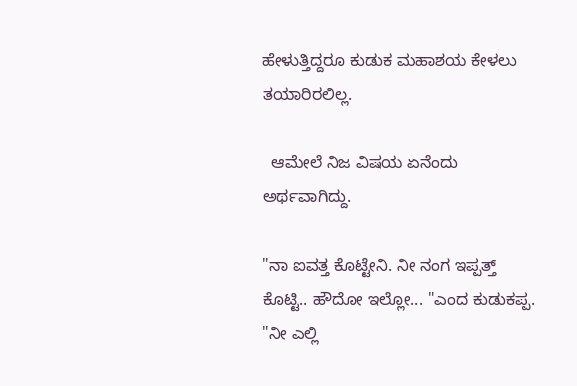ಹೇಳುತ್ತಿದ್ದರೂ ಕುಡುಕ ಮಹಾಶಯ ಕೇಳಲು ತಯಾರಿರಲಿಲ್ಲ.

  ಆಮೇಲೆ ನಿಜ ವಿಷಯ ಏನೆಂದು ಅರ್ಥವಾಗಿದ್ದು.

"ನಾ ಐವತ್ತ ಕೊಟ್ಟೇನಿ. ನೀ ನಂಗ ಇಪ್ಪತ್ತ್ ಕೊಟ್ಟಿ.. ಹೌದೋ ಇಲ್ಲೋ... "ಎಂದ ಕುಡುಕಪ್ಪ.
"ನೀ ಎಲ್ಲಿ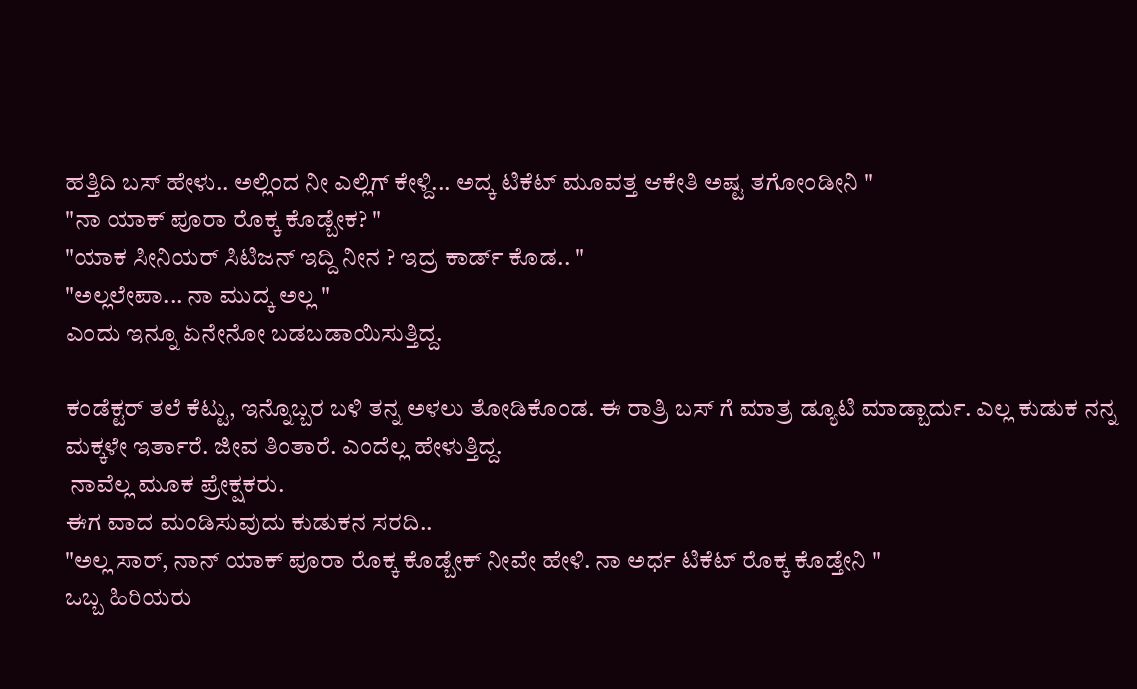ಹತ್ತಿದಿ ಬಸ್ ಹೇಳು.. ಅಲ್ಲಿಂದ ನೀ ಎಲ್ಲಿಗ್ ಕೇಳ್ದಿ... ಅದ್ಕ ಟಿಕೆಟ್ ಮೂವತ್ತ ಆಕೇತಿ ಅಷ್ಟ ತಗೋಂಡೀನಿ "
"ನಾ ಯಾಕ್ ಪೂರಾ ರೊಕ್ಕ ಕೊಡ್ಬೇಕ? "
"ಯಾಕ ಸೀನಿಯರ್ ಸಿಟಿಜನ್ ಇದ್ದಿ ನೀನ ? ಇದ್ರ ಕಾರ್ಡ್ ಕೊಡ.. "
"ಅಲ್ಲಲೇಪಾ... ನಾ ಮುದ್ಕ ಅಲ್ಲ "
ಎಂದು ಇನ್ನೂ ಏನೇನೋ ಬಡಬಡಾಯಿಸುತ್ತಿದ್ದ.

ಕಂಡೆಕ್ಟರ್ ತಲೆ ಕೆಟ್ಟು, ಇನ್ನೊಬ್ಬರ ಬಳಿ ತನ್ನ ಅಳಲು ತೋಡಿಕೊಂಡ. ಈ ರಾತ್ರಿ ಬಸ್ ಗೆ ಮಾತ್ರ ಡ್ಯೂಟಿ ಮಾಡ್ಬಾರ್ದು. ಎಲ್ಲ ಕುಡುಕ ನನ್ನ ಮಕ್ಕಳೇ ಇರ್ತಾರೆ. ಜೀವ ತಿಂತಾರೆ. ಎಂದೆಲ್ಲ ಹೇಳುತ್ತಿದ್ದ.
 ನಾವೆಲ್ಲ ಮೂಕ ಪ್ರೇಕ್ಷಕರು.
ಈಗ ವಾದ ಮಂಡಿಸುವುದು ಕುಡುಕನ ಸರದಿ..
"ಅಲ್ಲ ಸಾರ್, ನಾನ್ ಯಾಕ್ ಪೂರಾ ರೊಕ್ಕ ಕೊಡ್ಬೇಕ್ ನೀವೇ ಹೇಳಿ. ನಾ ಅರ್ಧ ಟಿಕೆಟ್ ರೊಕ್ಕ ಕೊಡ್ತೇನಿ "
ಒಬ್ಬ ಹಿರಿಯರು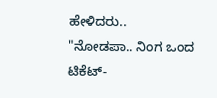ಹೇಳಿದರು.. "ನೋಡಪಾ.. ನಿಂಗ ಒಂದ ಟಿಕೆಟ್-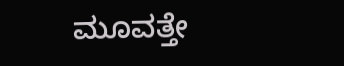ಮೂವತ್ತೇ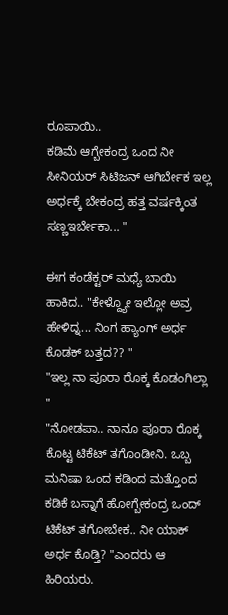ರೂಪಾಯಿ..
ಕಡಿಮೆ ಆಗ್ಬೇಕಂದ್ರ ಒಂದ ನೀ ಸೀನಿಯರ್ ಸಿಟಿಜನ್ ಆಗಿರ್ಬೇಕ ಇಲ್ಲ ಅರ್ಧಕ್ಕೆ ಬೇಕಂದ್ರ ಹತ್ತ ವರ್ಷಕ್ಕಿಂತ ಸಣ್ಣಇರ್ಬೇಕಾ... "

ಈಗ ಕಂಡೆಕ್ಟರ್ ಮಧ್ಯೆ ಬಾಯಿ ಹಾಕಿದ.. "ಕೇಳ್ದ್ಯೋ ಇಲ್ಲೋ ಅವ್ರ ಹೇಳಿದ್ನ... ನಿಂಗ ಹ್ಯಾಂಗ್ ಅರ್ಧ ಕೊಡಕ್ ಬತ್ತದ?? "
"ಇಲ್ಲ ನಾ ಪೂರಾ ರೊಕ್ಕ ಕೊಡಂಗಿಲ್ಲಾ "
"ನೋಡಪಾ.. ನಾನೂ ಪೂರಾ ರೊಕ್ಕ ಕೊಟ್ಟ ಟಿಕೆಟ್ ತಗೊಂಡೀನಿ. ಒಬ್ಬ ಮನಿಷಾ ಒಂದ ಕಡಿಂದ ಮತ್ತೊಂದ ಕಡಿಕೆ ಬಸ್ನಾಗೆ ಹೋಗ್ಬೇಕಂದ್ರ ಒಂದ್ ಟಿಕೆಟ್ ತಗೋಬೇಕ.. ನೀ ಯಾಕ್ ಅರ್ಧ ಕೊಡ್ತಿ? "ಎಂದರು ಆ ಹಿರಿಯರು.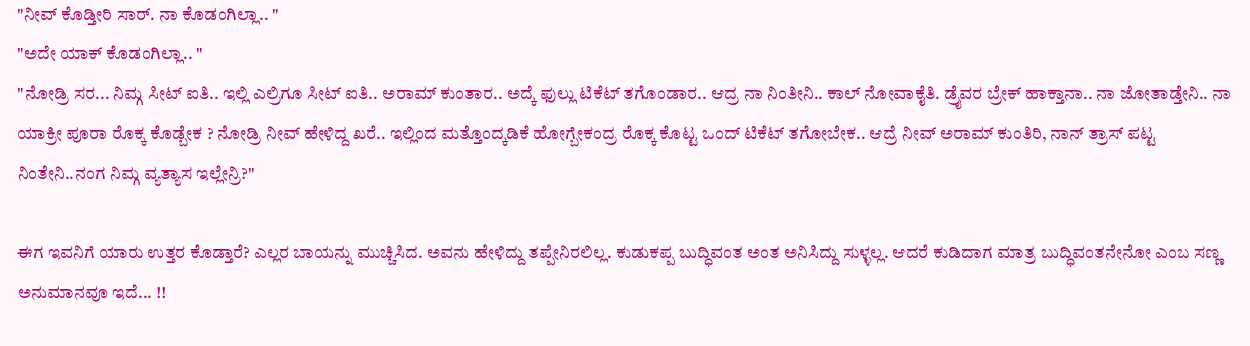"ನೀವ್ ಕೊಡ್ತೀರಿ ಸಾರ್. ನಾ ಕೊಡಂಗಿಲ್ಲಾ.. "
"ಅದೇ ಯಾಕ್ ಕೊಡಂಗಿಲ್ಲಾ.. "
"ನೋಡ್ರಿ ಸರ... ನಿಮ್ಗ ಸೀಟ್ ಐತಿ.. ಇಲ್ಲಿ ಎಲ್ರಿಗೂ ಸೀಟ್ ಐತಿ.. ಅರಾಮ್ ಕುಂತಾರ.. ಅದ್ಕೆ ಫುಲ್ಲು ಟಿಕೆಟ್ ತಗೊಂಡಾರ.. ಆದ್ರ ನಾ ನಿಂತೀನಿ.. ಕಾಲ್ ನೋವಾಕೈತಿ. ಡ್ರೈವರ ಬ್ರೇಕ್ ಹಾಕ್ತಾನಾ.. ನಾ ಜೋತಾಡ್ತೇನಿ.. ನಾ ಯಾಕ್ರೀ ಪೂರಾ ರೊಕ್ಕ ಕೊಡ್ಬೇಕ ? ನೋಡ್ರಿ ನೀವ್ ಹೇಳಿದ್ದ ಖರೆ.. ಇಲ್ಲಿಂದ ಮತ್ತೊಂದ್ಕಡಿಕೆ ಹೋಗ್ಬೇಕಂದ್ರ ರೊಕ್ಕ ಕೊಟ್ಟ ಒಂದ್ ಟಿಕೆಟ್ ತಗೋಬೇಕ.. ಆದ್ರೆ ನೀವ್ ಅರಾಮ್ ಕುಂತಿರಿ, ನಾನ್ ತ್ರಾಸ್ ಪಟ್ಟ ನಿಂತೇನಿ..ನಂಗ ನಿಮ್ಗ ವ್ಯತ್ಯಾಸ ಇಲ್ಲೇನ್ರಿ?"

ಈಗ ಇವನಿಗೆ ಯಾರು ಉತ್ತರ ಕೊಡ್ತಾರೆ? ಎಲ್ಲರ ಬಾಯನ್ನು ಮುಚ್ಚಿಸಿದ. ಅವನು ಹೇಳಿದ್ದು ತಪ್ಪೇನಿರಲಿಲ್ಲ. ಕುಡುಕಪ್ಪ ಬುದ್ಧಿವಂತ ಅಂತ ಅನಿಸಿದ್ದು ಸುಳ್ಳಲ್ಲ. ಆದರೆ ಕುಡಿದಾಗ ಮಾತ್ರ ಬುದ್ಧಿವಂತನೇನೋ ಎಂಬ ಸಣ್ಣ ಅನುಮಾನವೂ ಇದೆ... !!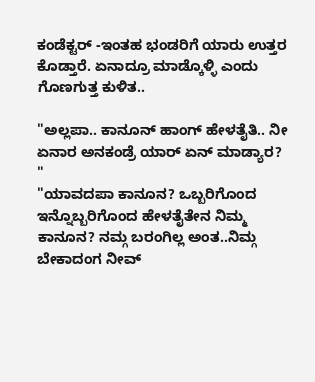ಕಂಡೆಕ್ಟರ್ -ಇಂತಹ ಭಂಡರಿಗೆ ಯಾರು ಉತ್ತರ ಕೊಡ್ತಾರೆ. ಏನಾದ್ರೂ ಮಾಡ್ಕೊಳ್ಳಿ ಎಂದು ಗೊಣಗುತ್ತ ಕುಳಿತ..

"ಅಲ್ಲಪಾ.. ಕಾನೂನ್ ಹಾಂಗ್ ಹೇಳತೈತಿ.. ನೀ ಏನಾರ ಅನಕಂಡ್ರೆ ಯಾರ್ ಏನ್ ಮಾಡ್ಯಾರ? "
"ಯಾವದಪಾ ಕಾನೂನ? ಒಬ್ಬರಿಗೊಂದ ಇನ್ನೊಬ್ಬರಿಗೊಂದ ಹೇಳತೈತೇನ ನಿಮ್ಮ ಕಾನೂನ? ನಮ್ಗ ಬರಂಗಿಲ್ಲ ಅಂತ..ನಿಮ್ಗ ಬೇಕಾದಂಗ ನೀವ್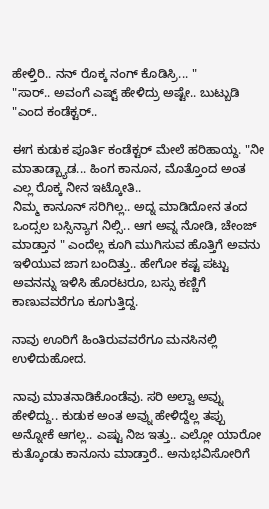ಹೇಳ್ತಿರಿ.. ನನ್ ರೊಕ್ಕ ನಂಗ್ ಕೊಡಿಸ್ರಿ... "
"ಸಾರ್.. ಅವಂಗೆ ಎಷ್ಟ್ ಹೇಳಿದ್ರು ಅಷ್ಟೇ.. ಬುಟ್ಬುಡಿ "ಎಂದ ಕಂಡೆಕ್ಟರ್..

ಈಗ ಕುಡುಕ ಪೂರ್ತಿ ಕಂಡೆಕ್ಟರ್ ಮೇಲೆ ಹರಿಹಾಯ್ದ. "ನೀ ಮಾತಾಡ್ಬ್ಯಾಡ... ಹಿಂಗ ಕಾನೂನ, ಮೊತ್ತೊಂದ ಅಂತ ಎಲ್ಲ ರೊಕ್ಕ ನೀನ ಇಟ್ಕೋತಿ..
ನಿಮ್ಮ ಕಾನೂನ್ ಸರಿಗಿಲ್ಲ.. ಅದ್ನ ಮಾಡಿದೋನ ತಂದ ಒಂದ್ಸಲ ಬಸ್ಸಿನ್ಯಾಗ ನಿಲ್ಸಿ.. ಆಗ ಅವ್ನ ನೋಡಿ, ಚೇಂಜ್ ಮಾಡ್ತಾನ " ಎಂದೆಲ್ಲ ಕೂಗಿ ಮುಗಿಸುವ ಹೊತ್ತಿಗೆ ಅವನು ಇಳಿಯುವ ಜಾಗ ಬಂದಿತ್ತು.. ಹೇಗೋ ಕಷ್ಟ ಪಟ್ಟು ಅವನನ್ನು ಇಳಿಸಿ ಹೊರಟರೂ, ಬಸ್ಸು ಕಣ್ಣಿಗೆ ಕಾಣುವವರೆಗೂ ಕೂಗುತ್ತಿದ್ದ.

ನಾವು ಊರಿಗೆ ಹಿಂತಿರುವವರೆಗೂ ಮನಸಿನಲ್ಲಿ ಉಳಿದುಹೋದ.

ನಾವು ಮಾತನಾಡಿಕೊಂಡೆವು. ಸರಿ ಅಲ್ವಾ ಅವ್ನು ಹೇಳಿದ್ದು.. ಕುಡುಕ ಅಂತ ಅವ್ನು ಹೇಳಿದ್ದೆಲ್ಲ ತಪ್ಪು ಅನ್ನೋಕೆ ಆಗಲ್ಲ.. ಎಷ್ಟು ನಿಜ ಇತ್ತು.. ಎಲ್ಲೋ ಯಾರೋ ಕುತ್ಕೊಂಡು ಕಾನೂನು ಮಾಡ್ತಾರೆ.. ಅನುಭವಿಸೋರಿಗೆ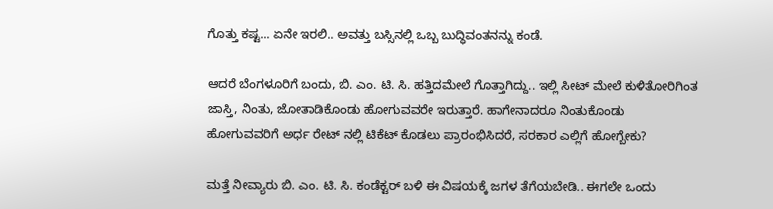ಗೊತ್ತು ಕಷ್ಟ... ಏನೇ ಇರಲಿ.. ಅವತ್ತು ಬಸ್ಸಿನಲ್ಲಿ ಒಬ್ಬ ಬುದ್ಧಿವಂತನನ್ನು ಕಂಡೆ.

ಆದರೆ ಬೆಂಗಳೂರಿಗೆ ಬಂದು, ಬಿ. ಎಂ. ಟಿ. ಸಿ. ಹತ್ತಿದಮೇಲೆ ಗೊತ್ತಾಗಿದ್ದು.. ಇಲ್ಲಿ ಸೀಟ್ ಮೇಲೆ ಕುಳಿತೋರಿಗಿಂತ ಜಾಸ್ತಿ, ನಿಂತು, ಜೋತಾಡಿಕೊಂಡು ಹೋಗುವವರೇ ಇರುತ್ತಾರೆ. ಹಾಗೇನಾದರೂ ನಿಂತುಕೊಂಡು ಹೋಗುವವರಿಗೆ ಅರ್ಧ ರೇಟ್ ನಲ್ಲಿ ಟಿಕೆಟ್ ಕೊಡಲು ಪ್ರಾರಂಭಿಸಿದರೆ, ಸರಕಾರ ಎಲ್ಲಿಗೆ ಹೋಗ್ಬೇಕು?

ಮತ್ತೆ ನೀವ್ಯಾರು ಬಿ. ಎಂ. ಟಿ. ಸಿ. ಕಂಡೆಕ್ಟರ್ ಬಳಿ ಈ ವಿಷಯಕ್ಕೆ ಜಗಳ ತೆಗೆಯಬೇಡಿ.. ಈಗಲೇ ಒಂದು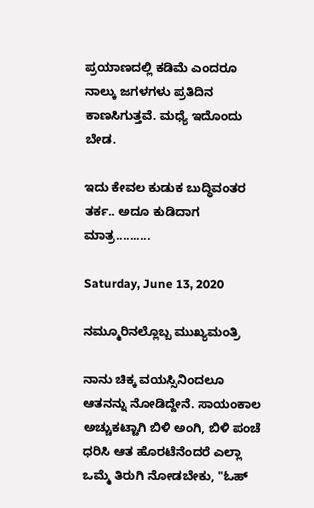ಪ್ರಯಾಣದಲ್ಲಿ ಕಡಿಮೆ ಎಂದರೂ ನಾಲ್ಕು ಜಗಳಗಳು ಪ್ರತಿದಿನ ಕಾಣಸಿಗುತ್ತವೆ. ಮಧ್ಯೆ ಇದೊಂದು ಬೇಡ.

ಇದು ಕೇವಲ ಕುಡುಕ ಬುದ್ಧಿವಂತರ ತರ್ಕ.. ಅದೂ ಕುಡಿದಾಗ ಮಾತ್ರ..........

Saturday, June 13, 2020

ನಮ್ಮೂರಿನಲ್ಲೊಬ್ಬ ಮುಖ್ಯಮಂತ್ರಿ

ನಾನು ಚಿಕ್ಕ ವಯಸ್ಸಿನಿಂದಲೂ ಆತನನ್ನು ನೋಡಿದ್ದೇನೆ. ಸಾಯಂಕಾಲ ಅಚ್ಚುಕಟ್ಟಾಗಿ ಬಿಳಿ ಅಂಗಿ, ಬಿಳಿ ಪಂಚೆ ಧರಿಸಿ ಆತ ಹೊರಟೆನೆಂದರೆ ಎಲ್ಲಾ ಒಮ್ಮೆ ತಿರುಗಿ ನೋಡಬೇಕು, "ಓಹ್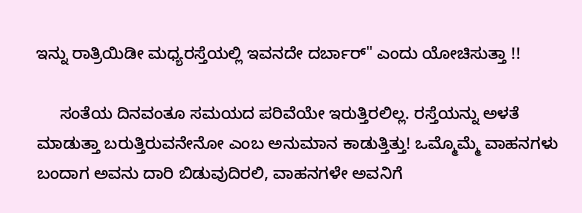ಇನ್ನು ರಾತ್ರಿಯಿಡೀ ಮಧ್ಯರಸ್ತೆಯಲ್ಲಿ ಇವನದೇ ದರ್ಬಾರ್" ಎಂದು ಯೋಚಿಸುತ್ತಾ !!

     ಸಂತೆಯ ದಿನವಂತೂ ಸಮಯದ ಪರಿವೆಯೇ ಇರುತ್ತಿರಲಿಲ್ಲ. ರಸ್ತೆಯನ್ನು ಅಳತೆ ಮಾಡುತ್ತಾ ಬರುತ್ತಿರುವನೇನೋ ಎಂಬ ಅನುಮಾನ ಕಾಡುತ್ತಿತ್ತು! ಒಮ್ಮೊಮ್ಮೆ ವಾಹನಗಳು ಬಂದಾಗ ಅವನು ದಾರಿ ಬಿಡುವುದಿರಲಿ, ವಾಹನಗಳೇ ಅವನಿಗೆ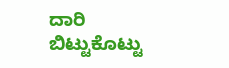ದಾರಿ ಬಿಟ್ಟುಕೊಟ್ಟು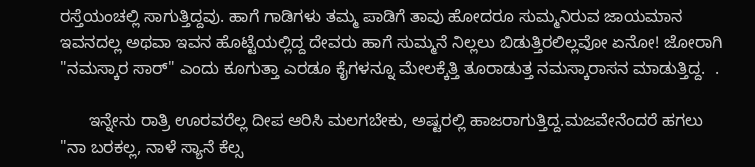ರಸ್ತೆಯಂಚಲ್ಲಿ ಸಾಗುತ್ತಿದ್ದವು. ಹಾಗೆ ಗಾಡಿಗಳು ತಮ್ಮ ಪಾಡಿಗೆ ತಾವು ಹೋದರೂ ಸುಮ್ಮನಿರುವ ಜಾಯಮಾನ ಇವನದಲ್ಲ ಅಥವಾ ಇವನ ಹೊಟ್ಟೆಯಲ್ಲಿದ್ದ ದೇವರು ಹಾಗೆ ಸುಮ್ಮನೆ ನಿಲ್ಲಲು ಬಿಡುತ್ತಿರಲಿಲ್ಲವೋ ಏನೋ! ಜೋರಾಗಿ "ನಮಸ್ಕಾರ ಸಾರ್" ಎಂದು ಕೂಗುತ್ತಾ ಎರಡೂ ಕೈಗಳನ್ನೂ ಮೇಲಕ್ಕೆತ್ತಿ ತೂರಾಡುತ್ತ ನಮಸ್ಕಾರಾಸನ ಮಾಡುತ್ತಿದ್ದ.  .

      ಇನ್ನೇನು ರಾತ್ರಿ ಊರವರೆಲ್ಲ ದೀಪ ಆರಿಸಿ ಮಲಗಬೇಕು, ಅಷ್ಟರಲ್ಲಿ ಹಾಜರಾಗುತ್ತಿದ್ದ.ಮಜವೇನೆಂದರೆ ಹಗಲು "ನಾ ಬರಕಲ್ಲ, ನಾಳೆ ಸ್ಯಾನೆ ಕೆಲ್ಸ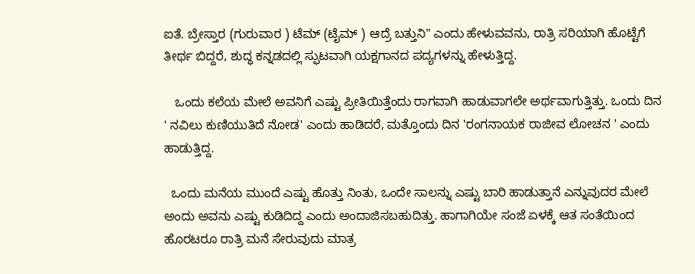ಐತೆ. ಬ್ರೇಸ್ತಾರ (ಗುರುವಾರ ) ಟೆಮ್ (ಟೈಮ್ ) ಆದ್ರೆ ಬತ್ತುನಿ" ಎಂದು ಹೇಳುವವನು, ರಾತ್ರಿ ಸರಿಯಾಗಿ ಹೊಟ್ಟೆಗೆ ತೀರ್ಥ ಬಿದ್ದರೆ, ಶುದ್ಧ ಕನ್ನಡದಲ್ಲಿ ಸ್ಫುಟವಾಗಿ ಯಕ್ಷಗಾನದ ಪದ್ಯಗಳನ್ನು ಹೇಳುತ್ತಿದ್ದ.

   ಒಂದು ಕಲೆಯ ಮೇಲೆ ಅವನಿಗೆ ಎಷ್ಟು ಪ್ರೀತಿಯಿತ್ತೆಂದು ರಾಗವಾಗಿ ಹಾಡುವಾಗಲೇ ಅರ್ಥವಾಗುತ್ತಿತ್ತು. ಒಂದು ದಿನ ' ನವಿಲು ಕುಣಿಯುತಿದೆ ನೋಡ' ಎಂದು ಹಾಡಿದರೆ, ಮತ್ತೊಂದು ದಿನ 'ರಂಗನಾಯಕ ರಾಜೀವ ಲೋಚನ ' ಎಂದು ಹಾಡುತ್ತಿದ್ದ.

  ಒಂದು ಮನೆಯ ಮುಂದೆ ಎಷ್ಟು ಹೊತ್ತು ನಿಂತು, ಒಂದೇ ಸಾಲನ್ನು ಎಷ್ಟು ಬಾರಿ ಹಾಡುತ್ತಾನೆ ಎನ್ನುವುದರ ಮೇಲೆ ಅಂದು ಅವನು ಎಷ್ಟು ಕುಡಿದಿದ್ದ ಎಂದು ಅಂದಾಜಿಸಬಹುದಿತ್ತು. ಹಾಗಾಗಿಯೇ ಸಂಜೆ ಏಳಕ್ಕೆ ಆತ ಸಂತೆಯಿಂದ ಹೊರಟರೂ ರಾತ್ರಿ ಮನೆ ಸೇರುವುದು ಮಾತ್ರ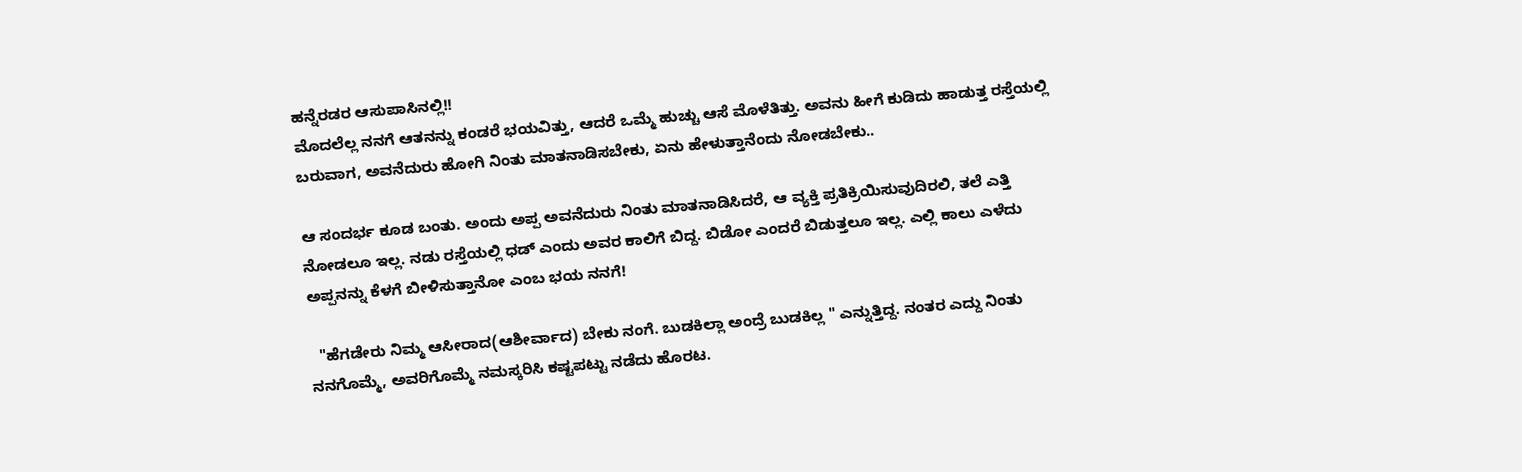ಹನ್ನೆರಡರ ಆಸುಪಾಸಿನಲ್ಲಿ!!
ಮೊದಲೆಲ್ಲ ನನಗೆ ಆತನನ್ನು ಕಂಡರೆ ಭಯವಿತ್ತು, ಆದರೆ ಒಮ್ಮೆ ಹುಚ್ಚು ಆಸೆ ಮೊಳೆತಿತ್ತು. ಅವನು ಹೀಗೆ ಕುಡಿದು ಹಾಡುತ್ತ ರಸ್ತೆಯಲ್ಲಿ ಬರುವಾಗ, ಅವನೆದುರು ಹೋಗಿ ನಿಂತು ಮಾತನಾಡಿಸಬೇಕು, ಏನು ಹೇಳುತ್ತಾನೆಂದು ನೋಡಬೇಕು..

ಆ ಸಂದರ್ಭ ಕೂಡ ಬಂತು. ಅಂದು ಅಪ್ಪ ಅವನೆದುರು ನಿಂತು ಮಾತನಾಡಿಸಿದರೆ, ಆ ವ್ಯಕ್ತಿ ಪ್ರತಿಕ್ರಿಯಿಸುವುದಿರಲಿ, ತಲೆ ಎತ್ತಿ ನೋಡಲೂ ಇಲ್ಲ. ನಡು ರಸ್ತೆಯಲ್ಲಿ ಧಡ್ ಎಂದು ಅವರ ಕಾಲಿಗೆ ಬಿದ್ದ. ಬಿಡೋ ಎಂದರೆ ಬಿಡುತ್ತಲೂ ಇಲ್ಲ. ಎಲ್ಲಿ ಕಾಲು ಎಳೆದು ಅಪ್ಪನನ್ನು ಕೆಳಗೆ ಬೀಳಿಸುತ್ತಾನೋ ಎಂಬ ಭಯ ನನಗೆ!

  "ಹೆಗಡೇರು ನಿಮ್ಮ ಆಸೀರಾದ(ಆಶೀರ್ವಾದ) ಬೇಕು ನಂಗೆ. ಬುಡಕಿಲ್ಲಾ ಅಂದ್ರೆ ಬುಡಕಿಲ್ಲ " ಎನ್ನುತ್ತಿದ್ದ. ನಂತರ ಎದ್ದು ನಿಂತು ನನಗೊಮ್ಮೆ, ಅವರಿಗೊಮ್ಮೆ ನಮಸ್ಕರಿಸಿ ಕಷ್ಟಪಟ್ಟು ನಡೆದು ಹೊರಟ.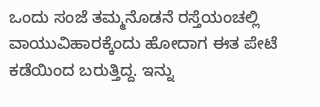ಒಂದು ಸಂಜೆ ತಮ್ಮನೊಡನೆ ರಸ್ತೆಯಂಚಲ್ಲಿ ವಾಯುವಿಹಾರಕ್ಕೆಂದು ಹೋದಾಗ ಈತ ಪೇಟೆ ಕಡೆಯಿಂದ ಬರುತ್ತಿದ್ದ. ಇನ್ನು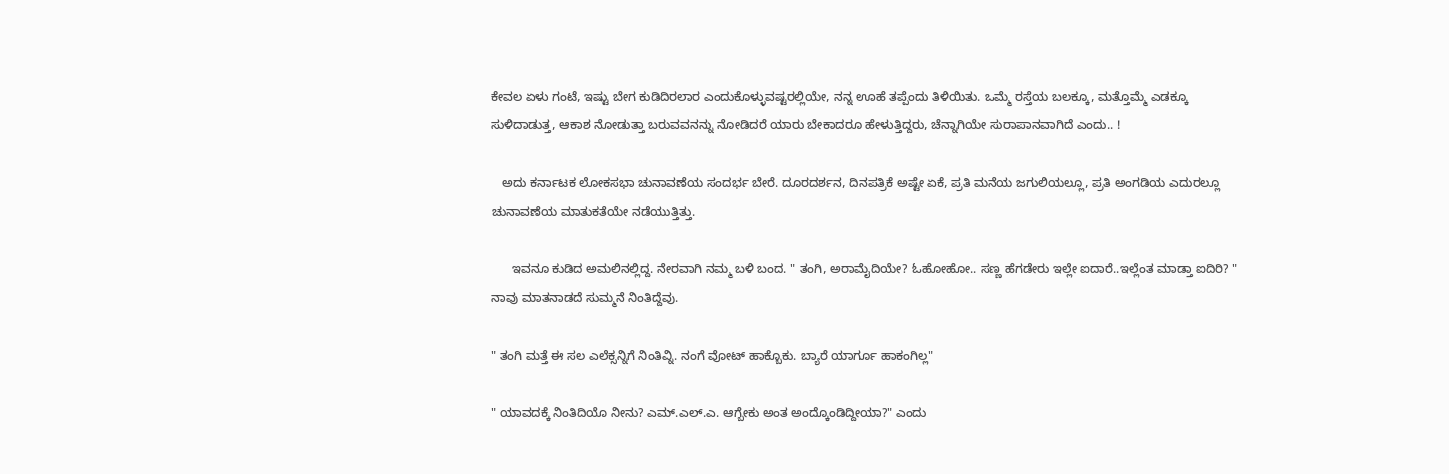ಕೇವಲ ಏಳು ಗಂಟೆ, ಇಷ್ಟು ಬೇಗ ಕುಡಿದಿರಲಾರ ಎಂದುಕೊಳ್ಳುವಷ್ಟರಲ್ಲಿಯೇ, ನನ್ನ ಊಹೆ ತಪ್ಪೆಂದು ತಿಳಿಯಿತು. ಒಮ್ಮೆ ರಸ್ತೆಯ ಬಲಕ್ಕೂ, ಮತ್ತೊಮ್ಮೆ ಎಡಕ್ಕೂ ಸುಳಿದಾಡುತ್ತ, ಆಕಾಶ ನೋಡುತ್ತಾ ಬರುವವನನ್ನು ನೋಡಿದರೆ ಯಾರು ಬೇಕಾದರೂ ಹೇಳುತ್ತಿದ್ದರು, ಚೆನ್ನಾಗಿಯೇ ಸುರಾಪಾನವಾಗಿದೆ ಎಂದು.. !

   ಅದು ಕರ್ನಾಟಕ ಲೋಕಸಭಾ ಚುನಾವಣೆಯ ಸಂದರ್ಭ ಬೇರೆ. ದೂರದರ್ಶನ, ದಿನಪತ್ರಿಕೆ ಅಷ್ಟೇ ಏಕೆ, ಪ್ರತಿ ಮನೆಯ ಜಗುಲಿಯಲ್ಲೂ, ಪ್ರತಿ ಅಂಗಡಿಯ ಎದುರಲ್ಲೂ ಚುನಾವಣೆಯ ಮಾತುಕತೆಯೇ ನಡೆಯುತ್ತಿತ್ತು.

      ಇವನೂ ಕುಡಿದ ಅಮಲಿನಲ್ಲಿದ್ದ. ನೇರವಾಗಿ ನಮ್ಮ ಬಳಿ ಬಂದ. " ತಂಗಿ, ಅರಾಮೈದಿಯೇ? ಓಹೋಹೋ.. ಸಣ್ಣ ಹೆಗಡೇರು ಇಲ್ಲೇ ಐದಾರೆ..ಇಲ್ಲೆಂತ ಮಾಡ್ತಾ ಐದಿರಿ? " ನಾವು ಮಾತನಾಡದೆ ಸುಮ್ಮನೆ ನಿಂತಿದ್ದೆವು.

" ತಂಗಿ ಮತ್ತೆ ಈ ಸಲ ಎಲೆಕ್ಸನ್ನಿಗೆ ನಿಂತಿವ್ನಿ. ನಂಗೆ ವೋಟ್ ಹಾಕ್ಬೊಕು. ಬ್ಯಾರೆ ಯಾರ್ಗೂ ಹಾಕಂಗಿಲ್ಲ"

" ಯಾವದಕ್ಕೆ ನಿಂತಿದಿಯೊ ನೀನು? ಎಮ್.ಎಲ್.ಎ. ಆಗ್ಬೇಕು ಅಂತ ಅಂದ್ಕೊಂಡಿದ್ದೀಯಾ?" ಎಂದು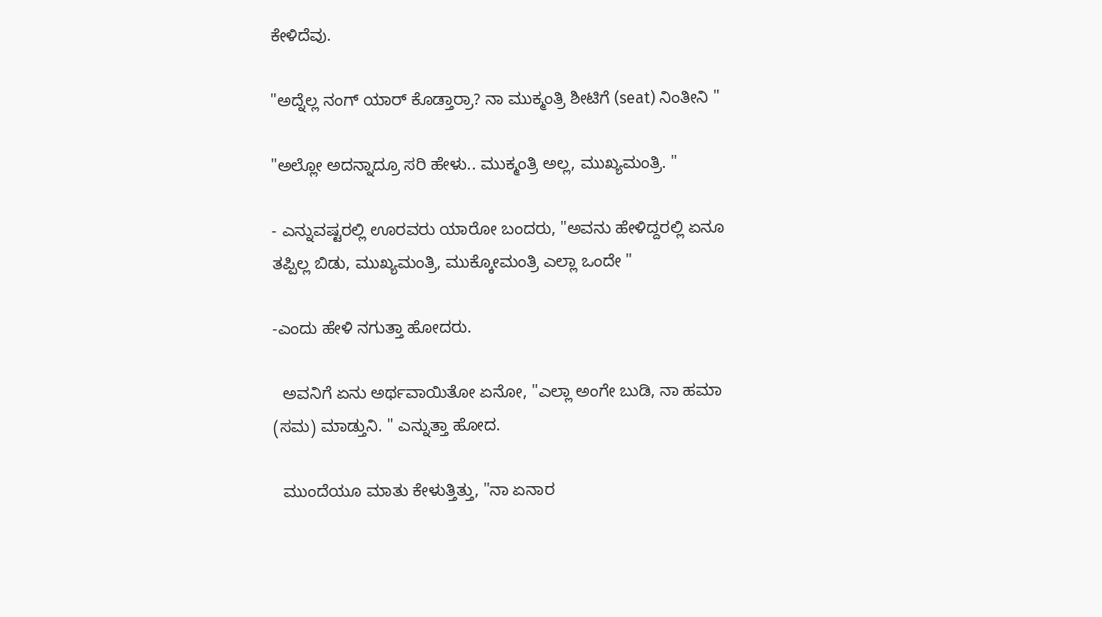ಕೇಳಿದೆವು.

"ಅದ್ನೆಲ್ಲ ನಂಗ್ ಯಾರ್ ಕೊಡ್ತಾರ್ರಾ? ನಾ ಮುಕ್ಮಂತ್ರಿ ಶೀಟಿಗೆ (seat) ನಿಂತೀನಿ "

"ಅಲ್ಲೋ ಅದನ್ನಾದ್ರೂ ಸರಿ ಹೇಳು.. ಮುಕ್ಮಂತ್ರಿ ಅಲ್ಲ, ಮುಖ್ಯಮಂತ್ರಿ. "

- ಎನ್ನುವಷ್ಟರಲ್ಲಿ ಊರವರು ಯಾರೋ ಬಂದರು, "ಅವನು ಹೇಳಿದ್ದರಲ್ಲಿ ಏನೂ ತಪ್ಪಿಲ್ಲ ಬಿಡು, ಮುಖ್ಯಮಂತ್ರಿ, ಮುಕ್ಕೋಮಂತ್ರಿ ಎಲ್ಲಾ ಒಂದೇ "

-ಎಂದು ಹೇಳಿ ನಗುತ್ತಾ ಹೋದರು.

  ಅವನಿಗೆ ಏನು ಅರ್ಥವಾಯಿತೋ ಏನೋ, "ಎಲ್ಲಾ ಅಂಗೇ ಬುಡಿ, ನಾ ಹಮಾ (ಸಮ) ಮಾಡ್ತುನಿ. " ಎನ್ನುತ್ತಾ ಹೋದ.

  ಮುಂದೆಯೂ ಮಾತು ಕೇಳುತ್ತಿತ್ತು, "ನಾ ಏನಾರ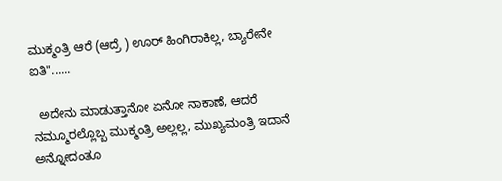ಮುಕ್ಮಂತ್ರಿ ಆರೆ (ಆದ್ರೆ ) ಊರ್ ಹಿಂಗಿರಾಕಿಲ್ಲ, ಬ್ಯಾರೇನೇ ಐತಿ"......

  ಅದೇನು ಮಾಡುತ್ತಾನೋ ಏನೋ ನಾಕಾಣೆ, ಆದರೆ ನಮ್ಮೂರಲ್ಲೊಬ್ಬ ಮುಕ್ಮಂತ್ರಿ ಅಲ್ಲಲ್ಲ, ಮುಖ್ಯಮಂತ್ರಿ ಇದಾನೆ ಅನ್ನೋದಂತೂ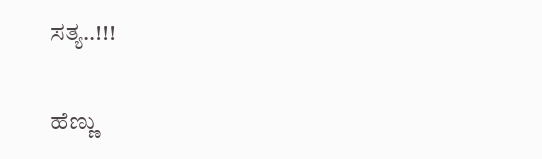ಸತ್ಯ..!!!

ಹೆಣ್ಣು